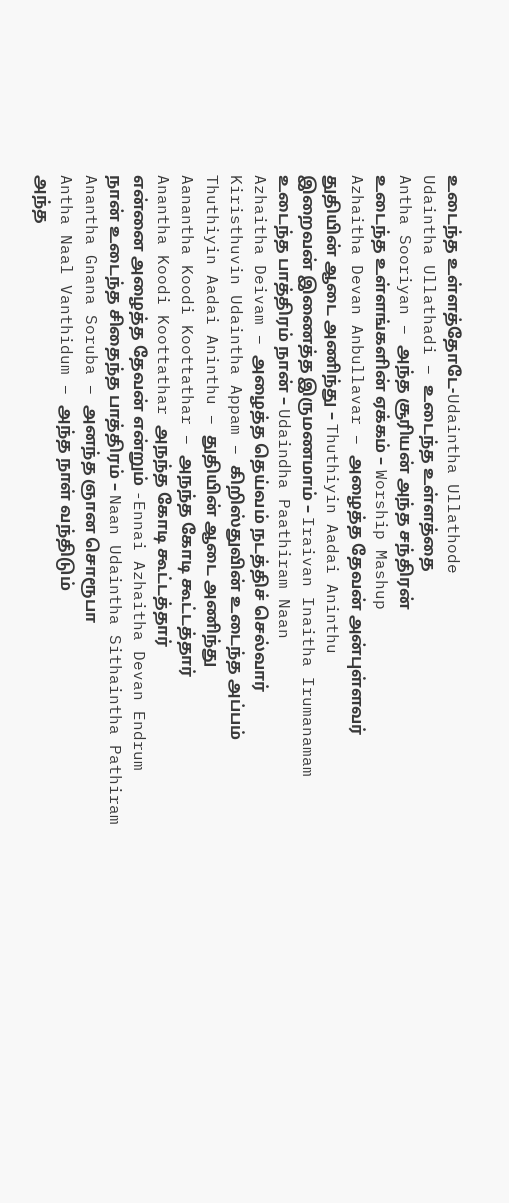உடைந்த உள்ளத்தோடே-Udaintha Ullathode
Udaintha Ullathadi – உடைந்த உள்ளத்தை
Antha Sooriyan – அந்த சூரியன் அந்த சந்திரன்
உடைந்த உள்ளங்களின் ஏக்கம் – Worship Mashup
Azhaitha Devan Anbullavar – அழைத்த தேவன் அன்புள்ளவர்
துதியின் ஆடை அணிந்து – Thuthiyin Aadai Aninthu
இறைவன் இணைத்த இருமணமாம் – Iraivan Inaitha Irumanamam
உடைந்த பாத்திரம் நான் – Udaindha Paathiram Naan
Azhaitha Deivam – அழைத்த தெய்வம் நடத்திச் செல்வார்
Kiristhuvin Udaintha Appam – கிறிஸ்துவின் உடைந்த அப்பம்
Thuthiyin Aadai Aninthu – துதியின் ஆடை அணிந்து
Aanantha Koodi Koottathar – அநந்த கோடி கூட்டத்தார்
Anantha Koodi Koottathar அநந்த கோடி கூட்டத்தார்
என்னை அழைத்த தேவன் என்றும் -Ennai Azhaitha Devan Endrum
நான் உடைந்த சிதைந்த பாத்திரம் – Naan Udaintha Sithaintha Pathiram
Anantha Gnana Soruba – அனந்த ஞான சொரூபா
Antha Naal Vanthidum – அந்த நாள் வந்திடும்
அந்த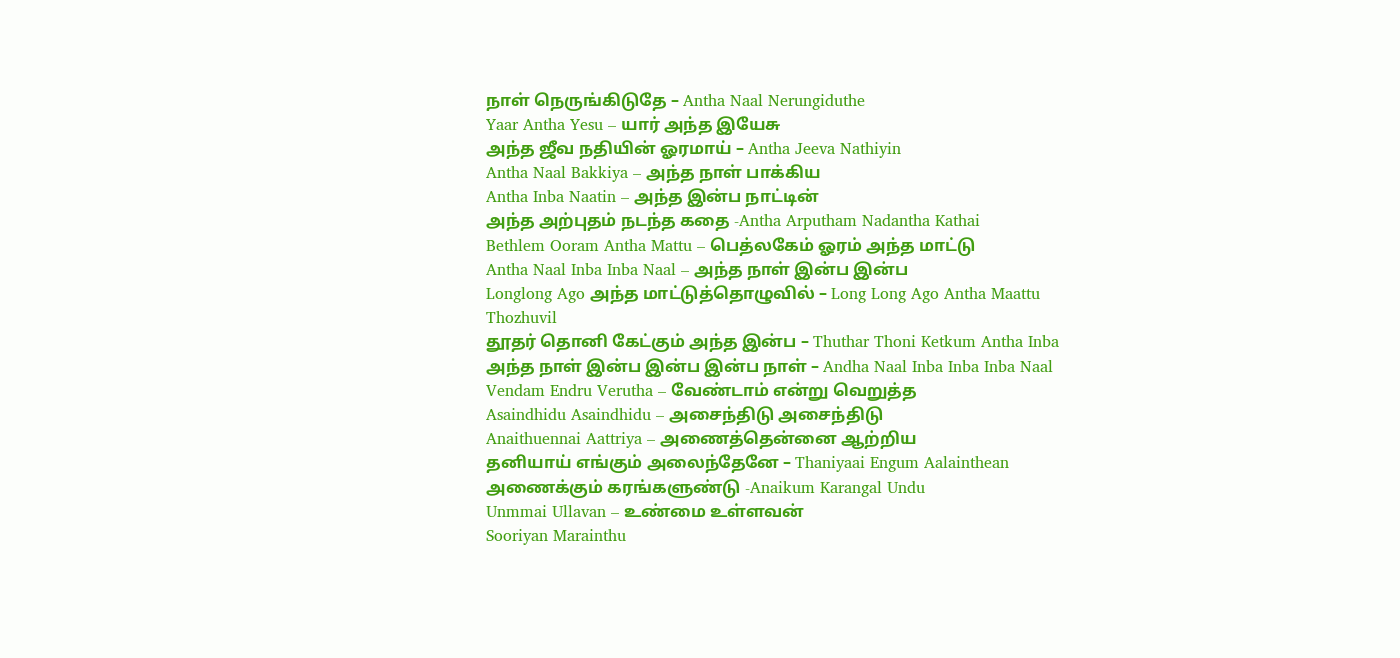நாள் நெருங்கிடுதே – Antha Naal Nerungiduthe
Yaar Antha Yesu – யார் அந்த இயேசு
அந்த ஜீவ நதியின் ஓரமாய் – Antha Jeeva Nathiyin
Antha Naal Bakkiya – அந்த நாள் பாக்கிய
Antha Inba Naatin – அந்த இன்ப நாட்டின்
அந்த அற்புதம் நடந்த கதை -Antha Arputham Nadantha Kathai
Bethlem Ooram Antha Mattu – பெத்லகேம் ஓரம் அந்த மாட்டு
Antha Naal Inba Inba Naal – அந்த நாள் இன்ப இன்ப
Longlong Ago அந்த மாட்டுத்தொழுவில் – Long Long Ago Antha Maattu Thozhuvil
தூதர் தொனி கேட்கும் அந்த இன்ப – Thuthar Thoni Ketkum Antha Inba
அந்த நாள் இன்ப இன்ப இன்ப நாள் – Andha Naal Inba Inba Inba Naal
Vendam Endru Verutha – வேண்டாம் என்று வெறுத்த
Asaindhidu Asaindhidu – அசைந்திடு அசைந்திடு
Anaithuennai Aattriya – அணைத்தென்னை ஆற்றிய
தனியாய் எங்கும் அலைந்தேனே – Thaniyaai Engum Aalainthean
அணைக்கும் கரங்களுண்டு -Anaikum Karangal Undu
Unmmai Ullavan – உண்மை உள்ளவன்
Sooriyan Marainthu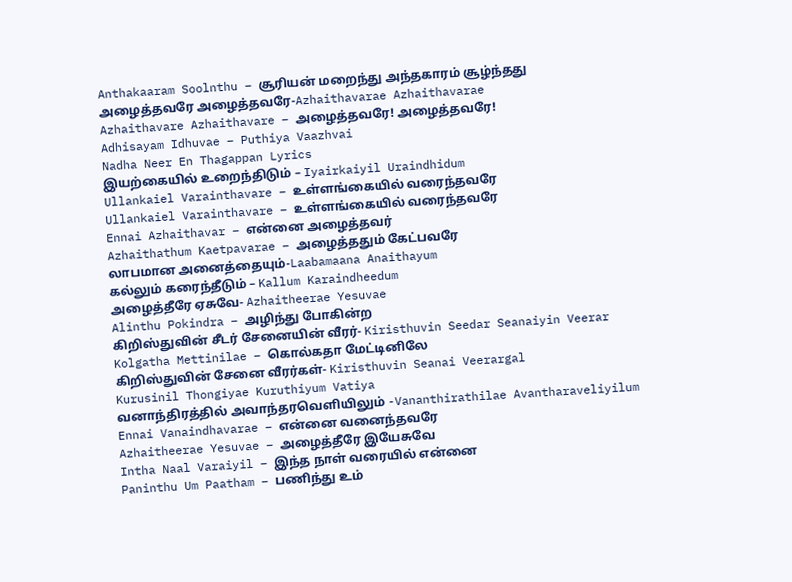Anthakaaram Soolnthu – சூரியன் மறைந்து அந்தகாரம் சூழ்ந்தது
அழைத்தவரே அழைத்தவரே-Azhaithavarae Azhaithavarae
Azhaithavare Azhaithavare – அழைத்தவரே! அழைத்தவரே!
Adhisayam Idhuvae – Puthiya Vaazhvai
Nadha Neer En Thagappan Lyrics
இயற்கையில் உறைந்திடும் – Iyairkaiyil Uraindhidum
Ullankaiel Varainthavare – உள்ளங்கையில் வரைந்தவரே
Ullankaiel Varainthavare – உள்ளங்கையில் வரைந்தவரே
Ennai Azhaithavar – என்னை அழைத்தவர்
Azhaithathum Kaetpavarae – அழைத்ததும் கேட்பவரே
லாபமான அனைத்தையும்-Laabamaana Anaithayum
கல்லும் கரைந்தீடும் – Kallum Karaindheedum
அழைத்தீரே ஏசுவே- Azhaitheerae Yesuvae
Alinthu Pokindra – அழிந்து போகின்ற
கிறிஸ்துவின் சீடர் சேனையின் வீரர்- Kiristhuvin Seedar Seanaiyin Veerar
Kolgatha Mettinilae – கொல்கதா மேட்டினிலே
கிறிஸ்துவின் சேனை வீரர்கள்- Kiristhuvin Seanai Veerargal
Kurusinil Thongiyae Kuruthiyum Vatiya
வனாந்திரத்தில் அவாந்தரவெளியிலும் -Vananthirathilae Avantharaveliyilum
Ennai Vanaindhavarae – என்னை வனைந்தவரே
Azhaitheerae Yesuvae – அழைத்தீரே இயேசுவே
Intha Naal Varaiyil – இந்த நாள் வரையில் என்னை
Paninthu Um Paatham – பணிந்து உம்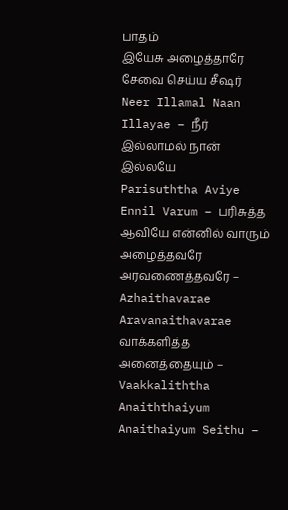பாதம்
இயேசு அழைத்தாரே சேவை செய்ய சீஷர்
Neer Illamal Naan Illayae – நீர் இல்லாமல் நான் இல்லயே
Parisuththa Aviye Ennil Varum – பரிசுத்த ஆவியே என்னில் வாரும்
அழைத்தவரே அரவணைத்தவரே – Azhaithavarae Aravanaithavarae
வாக்களித்த அனைத்தையும் – Vaakkaliththa Anaiththaiyum
Anaithaiyum Seithu –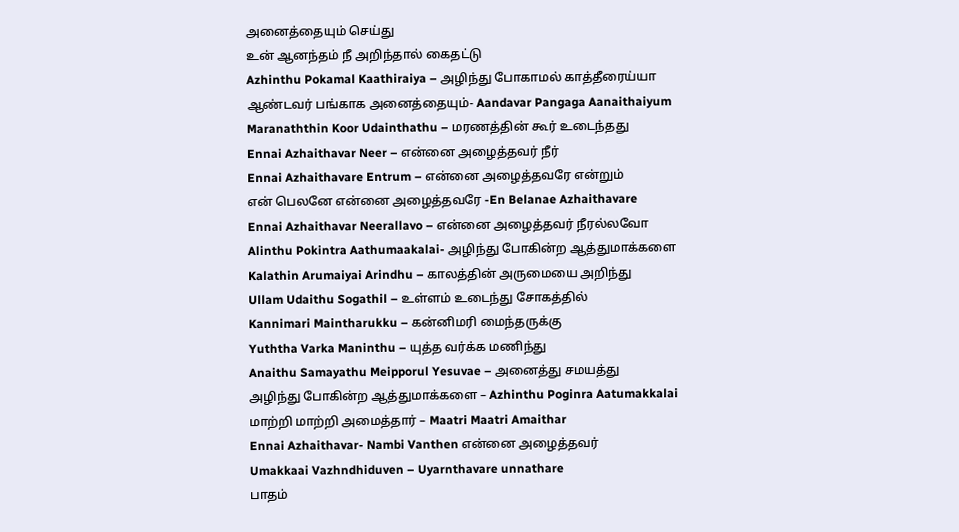அனைத்தையும் செய்து
உன் ஆனந்தம் நீ அறிந்தால் கைதட்டு
Azhinthu Pokamal Kaathiraiya – அழிந்து போகாமல் காத்தீரைய்யா
ஆண்டவர் பங்காக அனைத்தையும்- Aandavar Pangaga Aanaithaiyum
Maranaththin Koor Udainthathu – மரணத்தின் கூர் உடைந்தது
Ennai Azhaithavar Neer – என்னை அழைத்தவர் நீர்
Ennai Azhaithavare Entrum – என்னை அழைத்தவரே என்றும்
என் பெலனே என்னை அழைத்தவரே -En Belanae Azhaithavare
Ennai Azhaithavar Neerallavo – என்னை அழைத்தவர் நீரல்லவோ
Alinthu Pokintra Aathumaakalai- அழிந்து போகின்ற ஆத்துமாக்களை
Kalathin Arumaiyai Arindhu – காலத்தின் அருமையை அறிந்து
Ullam Udaithu Sogathil – உள்ளம் உடைந்து சோகத்தில்
Kannimari Maintharukku – கன்னிமரி மைந்தருக்கு
Yuththa Varka Maninthu – யுத்த வர்க்க மணிந்து
Anaithu Samayathu Meipporul Yesuvae – அனைத்து சமயத்து
அழிந்து போகின்ற ஆத்துமாக்களை – Azhinthu Poginra Aatumakkalai
மாற்றி மாற்றி அமைத்தார் – Maatri Maatri Amaithar
Ennai Azhaithavar- Nambi Vanthen என்னை அழைத்தவர்
Umakkaai Vazhndhiduven – Uyarnthavare unnathare
பாதம்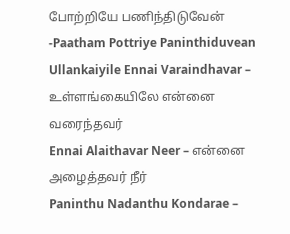போற்றியே பணிந்திடுவேன் -Paatham Pottriye Paninthiduvean
Ullankaiyile Ennai Varaindhavar – உள்ளங்கையிலே என்னை வரைந்தவர்
Ennai Alaithavar Neer – என்னை அழைத்தவர் நீர்
Paninthu Nadanthu Kondarae –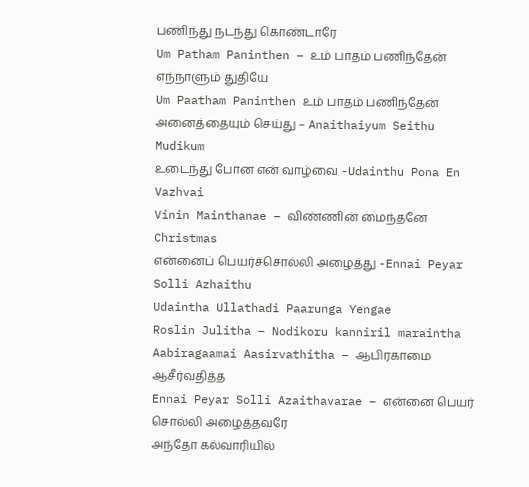பணிந்து நடந்து கொண்டாரே
Um Patham Paninthen – உம் பாதம் பணிந்தேன் எந்நாளும் துதியே
Um Paatham Paninthen உம் பாதம் பணிந்தேன்
அனைத்தையும் செய்து – Anaithaiyum Seithu Mudikum
உடைந்து போன என் வாழ்வை -Udainthu Pona En Vazhvai
Vinin Mainthanae – விண்ணின் மைந்தனே Christmas
என்னைப் பெயர்ச்சொல்லி அழைத்து -Ennai Peyar Solli Azhaithu
Udaintha Ullathadi Paarunga Yengae
Roslin Julitha – Nodikoru kanniril maraintha
Aabiragaamai Aasirvathitha – ஆபிரகாமை ஆசீர்வதித்த
Ennai Peyar Solli Azaithavarae – என்னை பெயர் சொல்லி அழைத்தவரே
அந்தோ கல்வாரியில்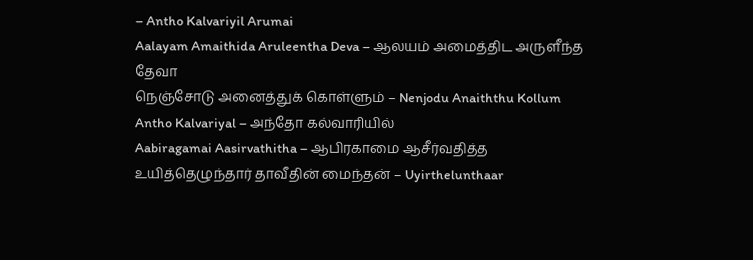– Antho Kalvariyil Arumai
Aalayam Amaithida Aruleentha Deva – ஆலயம் அமைத்திட அருளீந்த தேவா
நெஞ்சோடு அனைத்துக் கொள்ளும் – Nenjodu Anaiththu Kollum
Antho Kalvariyal – அந்தோ கல்வாரியில்
Aabiragamai Aasirvathitha – ஆபிரகாமை ஆசீர்வதித்த
உயித்தெழுந்தார் தாவீதின் மைந்தன் – Uyirthelunthaar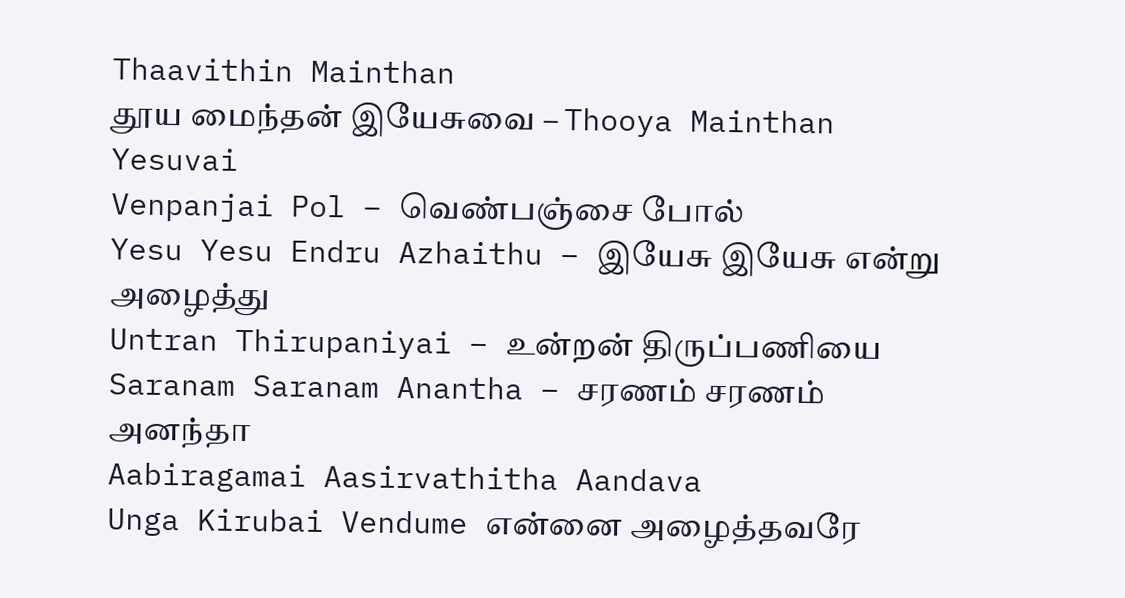Thaavithin Mainthan
தூய மைந்தன் இயேசுவை – Thooya Mainthan Yesuvai
Venpanjai Pol – வெண்பஞ்சை போல்
Yesu Yesu Endru Azhaithu – இயேசு இயேசு என்று அழைத்து
Untran Thirupaniyai – உன்றன் திருப்பணியை
Saranam Saranam Anantha – சரணம் சரணம் அனந்தா
Aabiragamai Aasirvathitha Aandava
Unga Kirubai Vendume என்னை அழைத்தவரே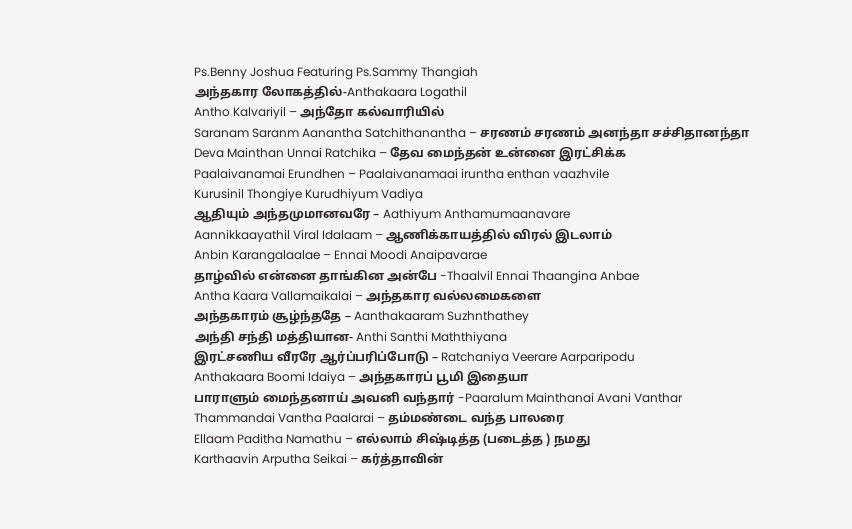Ps.Benny Joshua Featuring Ps.Sammy Thangiah
அந்தகார லோகத்தில்-Anthakaara Logathil
Antho Kalvariyil – அந்தோ கல்வாரியில்
Saranam Saranm Aanantha Satchithanantha – சரணம் சரணம் அனந்தா சச்சிதானந்தா
Deva Mainthan Unnai Ratchika – தேவ மைந்தன் உன்னை இரட்சிக்க
Paalaivanamai Erundhen – Paalaivanamaai iruntha enthan vaazhvile
Kurusinil Thongiye Kurudhiyum Vadiya
ஆதியும் அந்தமுமானவரே – Aathiyum Anthamumaanavare
Aannikkaayathil Viral Idalaam – ஆணிக்காயத்தில் விரல் இடலாம்
Anbin Karangalaalae – Ennai Moodi Anaipavarae
தாழ்வில் என்னை தாங்கின அன்பே -Thaalvil Ennai Thaangina Anbae
Antha Kaara Vallamaikalai – அந்தகார வல்லமைகளை
அந்தகாரம் சூழ்ந்ததே – Aanthakaaram Suzhnthathey
அந்தி சந்தி மத்தியான- Anthi Santhi Maththiyana
இரட்சணிய வீரரே ஆர்ப்பரிப்போடு – Ratchaniya Veerare Aarparipodu
Anthakaara Boomi Idaiya – அந்தகாரப் பூமி இதையா
பாராளும் மைந்தனாய் அவனி வந்தார் -Paaralum Mainthanai Avani Vanthar
Thammandai Vantha Paalarai – தம்மண்டை வந்த பாலரை
Ellaam Paditha Namathu – எல்லாம் சிஷ்டித்த (படைத்த ) நமது
Karthaavin Arputha Seikai – கர்த்தாவின்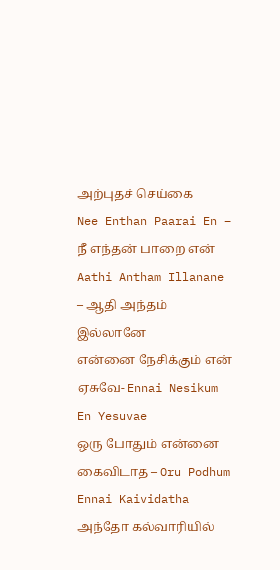அற்புதச் செய்கை
Nee Enthan Paarai En – நீ எந்தன் பாறை என்
Aathi Antham Illanane – ஆதி அந்தம் இல்லானே
என்னை நேசிக்கும் என் ஏசுவே- Ennai Nesikum En Yesuvae
ஒரு போதும் என்னை கைவிடாத – Oru Podhum Ennai Kaividatha
அந்தோ கல்வாரியில்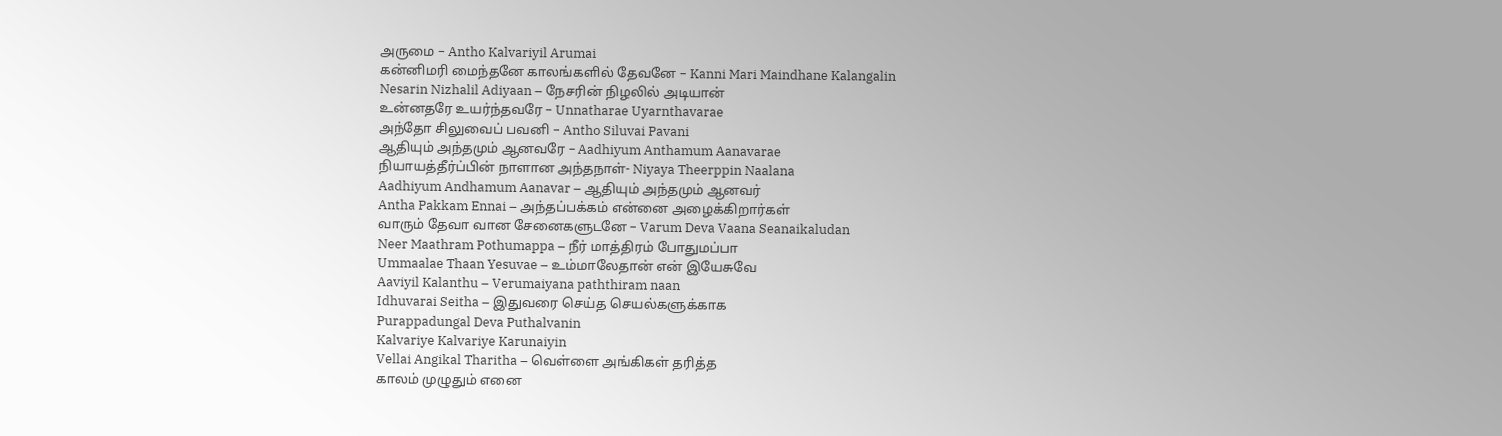அருமை – Antho Kalvariyil Arumai
கன்னிமரி மைந்தனே காலங்களில் தேவனே – Kanni Mari Maindhane Kalangalin
Nesarin Nizhalil Adiyaan – நேசரின் நிழலில் அடியான்
உன்னதரே உயர்ந்தவரே – Unnatharae Uyarnthavarae
அந்தோ சிலுவைப் பவனி – Antho Siluvai Pavani
ஆதியும் அந்தமும் ஆனவரே – Aadhiyum Anthamum Aanavarae
நியாயத்தீர்ப்பின் நாளான அந்தநாள்- Niyaya Theerppin Naalana
Aadhiyum Andhamum Aanavar – ஆதியும் அந்தமும் ஆனவர்
Antha Pakkam Ennai – அந்தப்பக்கம் என்னை அழைக்கிறார்கள்
வாரும் தேவா வான சேனைகளுடனே – Varum Deva Vaana Seanaikaludan
Neer Maathram Pothumappa – நீர் மாத்திரம் போதுமப்பா
Ummaalae Thaan Yesuvae – உம்மாலேதான் என் இயேசுவே
Aaviyil Kalanthu – Verumaiyana paththiram naan
Idhuvarai Seitha – இதுவரை செய்த செயல்களுக்காக
Purappadungal Deva Puthalvanin
Kalvariye Kalvariye Karunaiyin
Vellai Angikal Tharitha – வெள்ளை அங்கிகள் தரித்த
காலம் முழுதும் எனை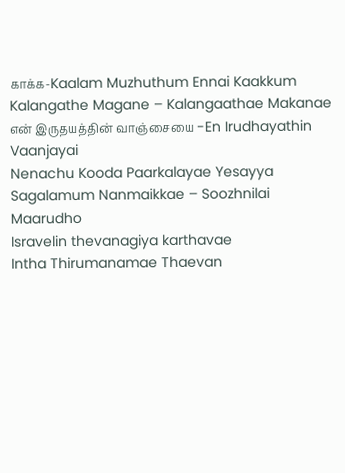காக்க-Kaalam Muzhuthum Ennai Kaakkum
Kalangathe Magane – Kalangaathae Makanae
என் இருதயத்தின் வாஞ்சையை -En Irudhayathin Vaanjayai
Nenachu Kooda Paarkalayae Yesayya
Sagalamum Nanmaikkae – Soozhnilai Maarudho
Isravelin thevanagiya karthavae
Intha Thirumanamae Thaevan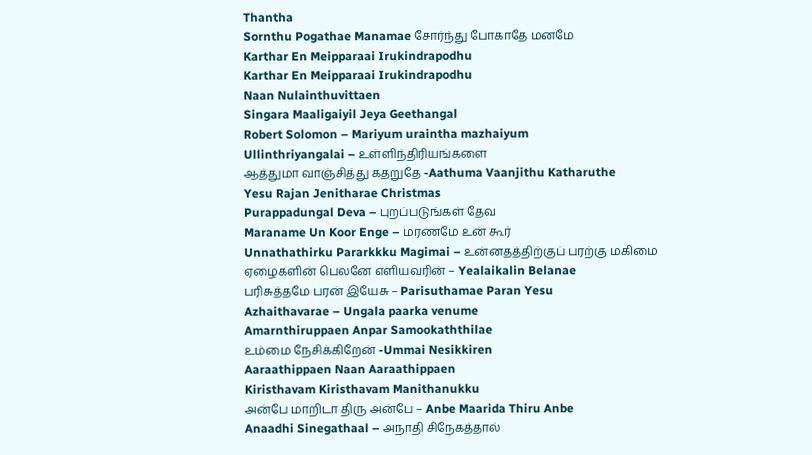Thantha
Sornthu Pogathae Manamae சோர்ந்து போகாதே மனமே
Karthar En Meipparaai Irukindrapodhu
Karthar En Meipparaai Irukindrapodhu
Naan Nulainthuvittaen
Singara Maaligaiyil Jeya Geethangal
Robert Solomon – Mariyum uraintha mazhaiyum
Ullinthriyangalai – உள்ளிந்திரியங்களை
ஆத்துமா வாஞ்சித்து கதறுதே -Aathuma Vaanjithu Katharuthe
Yesu Rajan Jenitharae Christmas
Purappadungal Deva – புறப்படுங்கள் தேவ
Maraname Un Koor Enge – மரணமே உன் கூர்
Unnathathirku Pararkkku Magimai – உன்னதத்திற்குப் பரற்கு மகிமை
ஏழைகளின் பெலனே எளியவரின் – Yealaikalin Belanae
பரிசுத்தமே பரன் இயேசு – Parisuthamae Paran Yesu
Azhaithavarae – Ungala paarka venume
Amarnthiruppaen Anpar Samookaththilae
உம்மை நேசிக்கிறேன் -Ummai Nesikkiren
Aaraathippaen Naan Aaraathippaen
Kiristhavam Kiristhavam Manithanukku
அன்பே மாறிடா திரு அன்பே – Anbe Maarida Thiru Anbe
Anaadhi Sinegathaal – அநாதி சிநேகத்தால்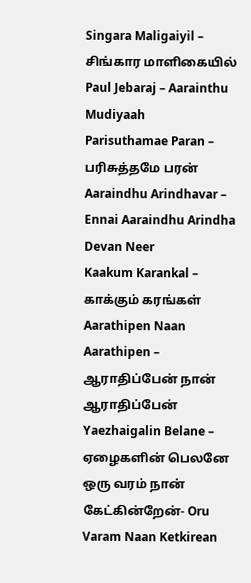Singara Maligaiyil – சிங்கார மாளிகையில்
Paul Jebaraj – Aarainthu Mudiyaah
Parisuthamae Paran – பரிசுத்தமே பரன்
Aaraindhu Arindhavar – Ennai Aaraindhu Arindha Devan Neer
Kaakum Karankal – காக்கும் கரங்கள்
Aarathipen Naan Aarathipen – ஆராதிப்பேன் நான் ஆராதிப்பேன்
Yaezhaigalin Belane – ஏழைகளின் பெலனே
ஒரு வரம் நான் கேட்கின்றேன்- Oru Varam Naan Ketkirean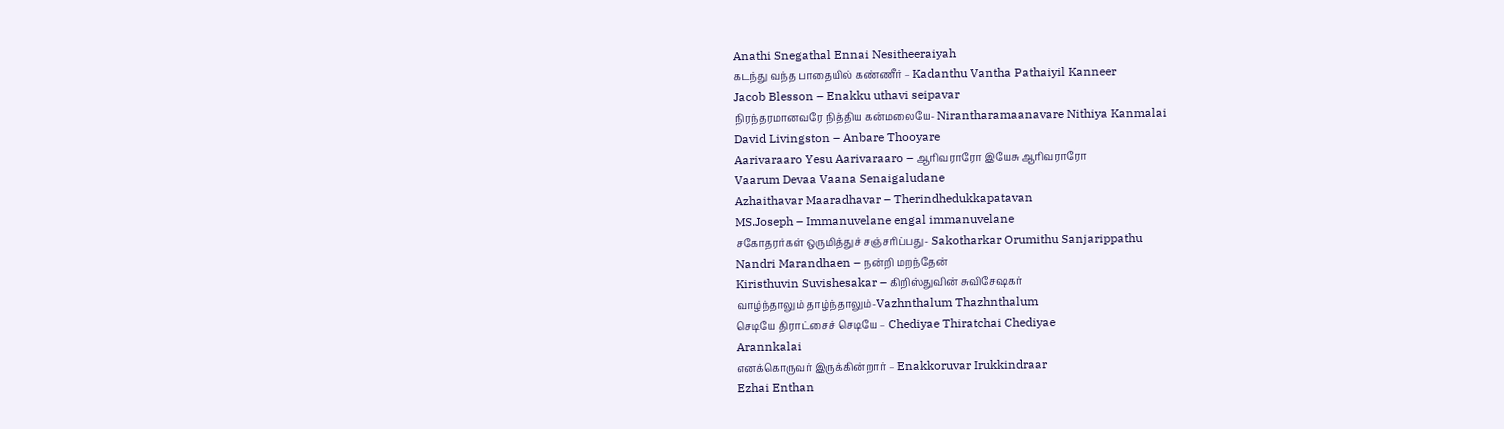Anathi Snegathal Ennai Nesitheeraiyah
கடந்து வந்த பாதையில் கண்ணீர் – Kadanthu Vantha Pathaiyil Kanneer
Jacob Blesson – Enakku uthavi seipavar
நிரந்தரமானவரே நித்திய கன்மலையே- Nirantharamaanavare Nithiya Kanmalai
David Livingston – Anbare Thooyare
Aarivaraaro Yesu Aarivaraaro – ஆரிவராரோ இயேசு ஆரிவராரோ
Vaarum Devaa Vaana Senaigaludane
Azhaithavar Maaradhavar – Therindhedukkapatavan
MS.Joseph – Immanuvelane engal immanuvelane
சகோதரர்கள் ஒருமித்துச் சஞ்சரிப்பது- Sakotharkar Orumithu Sanjarippathu
Nandri Marandhaen – நன்றி மறந்தேன்
Kiristhuvin Suvishesakar – கிறிஸ்துவின் சுவிசேஷகர்
வாழ்ந்தாலும் தாழ்ந்தாலும்-Vazhnthalum Thazhnthalum
செடியே திராட்சைச் செடியே – Chediyae Thiratchai Chediyae
Arannkalai
எனக்கொருவர் இருக்கின்றார் – Enakkoruvar Irukkindraar
Ezhai Enthan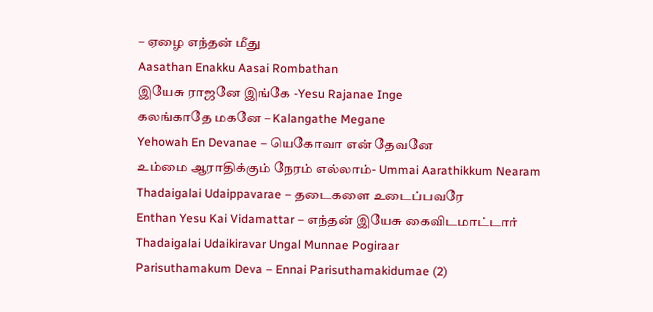– ஏழை எந்தன் மீது
Aasathan Enakku Aasai Rombathan
இயேசு ராஜனே இங்கே -Yesu Rajanae Inge
கலங்காதே மகனே – Kalangathe Megane
Yehowah En Devanae – யெகோவா என் தேவனே
உம்மை ஆராதிக்கும் நேரம் எல்லாம்- Ummai Aarathikkum Nearam
Thadaigalai Udaippavarae – தடைகளை உடைப்பவரே
Enthan Yesu Kai Vidamattar – எந்தன் இயேசு கைவிடமாட்டார்
Thadaigalai Udaikiravar Ungal Munnae Pogiraar
Parisuthamakum Deva – Ennai Parisuthamakidumae (2)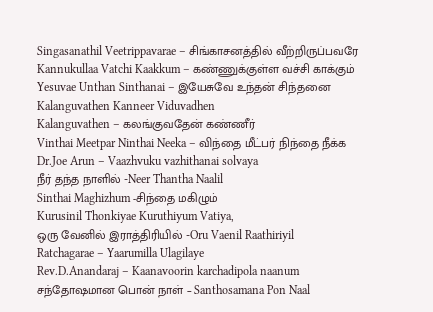Singasanathil Veetrippavarae – சிங்காசனத்தில் வீற்றிருப்பவரே
Kannukullaa Vatchi Kaakkum – கண்ணுக்குள்ள வச்சி காக்கும்
Yesuvae Unthan Sinthanai – இயேசுவே உந்தன் சிந்தனை
Kalanguvathen Kanneer Viduvadhen
Kalanguvathen – கலங்குவதேன் கண்ணீர்
Vinthai Meetpar Ninthai Neeka – விந்தை மீட்பர் நிந்தை நீக்க
Dr.Joe Arun – Vaazhvuku vazhithanai solvaya
நீர் தந்த நாளில் -Neer Thantha Naalil
Sinthai Maghizhum -சிந்தை மகிழும்
Kurusinil Thonkiyae Kuruthiyum Vatiya,
ஒரு வேனில் இராத்திரியில் -Oru Vaenil Raathiriyil
Ratchagarae – Yaarumilla Ulagilaye
Rev.D.Anandaraj – Kaanavoorin karchadipola naanum
சந்தோஷமான பொன் நாள் – Santhosamana Pon Naal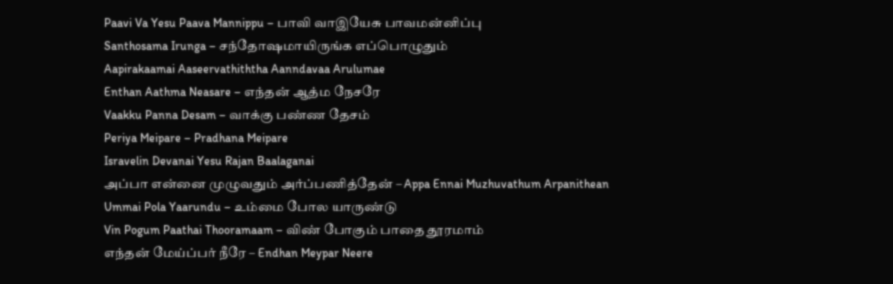Paavi Va Yesu Paava Mannippu – பாவி வாஇயேசு பாவமன்னிப்பு
Santhosama Irunga – சந்தோஷமாயிருங்க எப்பொழுதும்
Aapirakaamai Aaseervathiththa Aanndavaa Arulumae
Enthan Aathma Neasare – எந்தன் ஆத்ம நேசரே
Vaakku Panna Desam – வாக்கு பண்ண தேசம்
Periya Meipare – Pradhana Meipare
Isravelin Devanai Yesu Rajan Baalaganai
அப்பா என்னை முழுவதும் அர்ப்பணித்தேன் – Appa Ennai Muzhuvathum Arpanithean
Ummai Pola Yaarundu – உம்மை போல யாருண்டு
Vin Pogum Paathai Thooramaam – விண் போகும் பாதை தூரமாம்
எந்தன் மேய்ப்பர் நீரே – Endhan Meypar Neere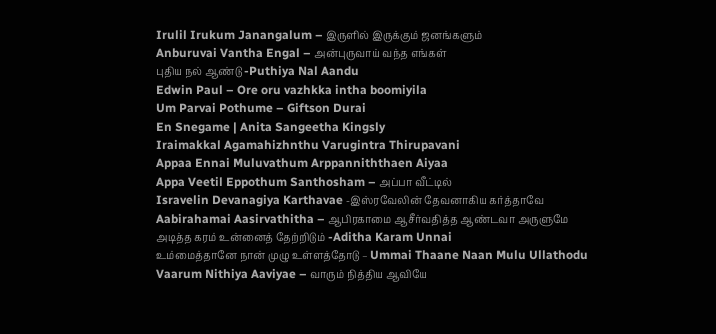Irulil Irukum Janangalum – இருளில் இருக்கும் ஜனங்களும்
Anburuvai Vantha Engal – அன்புருவாய் வந்த எங்கள்
புதிய நல் ஆண்டு -Puthiya Nal Aandu
Edwin Paul – Ore oru vazhkka intha boomiyila
Um Parvai Pothume – Giftson Durai
En Snegame | Anita Sangeetha Kingsly
Iraimakkal Agamahizhnthu Varugintra Thirupavani
Appaa Ennai Muluvathum Arppanniththaen Aiyaa
Appa Veetil Eppothum Santhosham – அப்பா வீட்டில்
Isravelin Devanagiya Karthavae -இஸ்ரவேலின் தேவனாகிய கர்த்தாவே
Aabirahamai Aasirvathitha – ஆபிரகாமை ஆசீர்வதித்த ஆண்டவா அருளுமே
அடித்த கரம் உன்னைத் தேற்றிடும் -Aditha Karam Unnai
உம்மைத்தானே நான் முழு உள்ளத்தோடு – Ummai Thaane Naan Mulu Ullathodu
Vaarum Nithiya Aaviyae – வாரும் நித்திய ஆவியே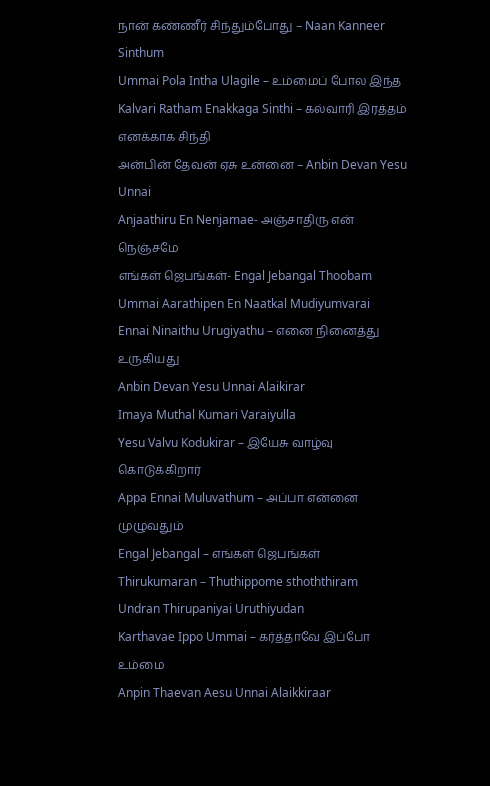நான் கண்ணீர் சிந்தும்போது – Naan Kanneer Sinthum
Ummai Pola Intha Ulagile – உம்மைப் போல இந்த
Kalvari Ratham Enakkaga Sinthi – கல்வாரி இரத்தம் எனக்காக சிந்தி
அன்பின் தேவன் ஏசு உன்னை – Anbin Devan Yesu Unnai
Anjaathiru En Nenjamae- அஞ்சாதிரு என் நெஞ்சமே
எங்கள் ஜெபங்கள்- Engal Jebangal Thoobam
Ummai Aarathipen En Naatkal Mudiyumvarai
Ennai Ninaithu Urugiyathu – எனை நினைத்து உருகியது
Anbin Devan Yesu Unnai Alaikirar
Imaya Muthal Kumari Varaiyulla
Yesu Valvu Kodukirar – இயேசு வாழ்வு கொடுக்கிறார்
Appa Ennai Muluvathum – அப்பா என்னை முழுவதும்
Engal Jebangal – எங்கள் ஜெபங்கள்
Thirukumaran – Thuthippome sthoththiram
Undran Thirupaniyai Uruthiyudan
Karthavae Ippo Ummai – கர்த்தாவே இப்போ உம்மை
Anpin Thaevan Aesu Unnai Alaikkiraar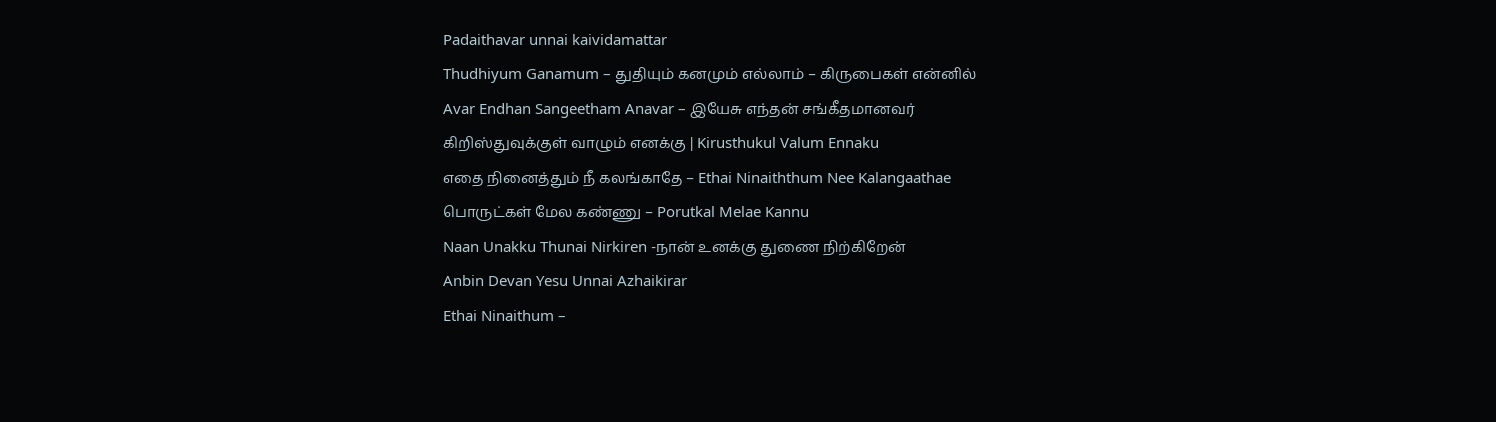Padaithavar unnai kaividamattar
Thudhiyum Ganamum – துதியும் கனமும் எல்லாம் – கிருபைகள் என்னில்
Avar Endhan Sangeetham Anavar – இயேசு எந்தன் சங்கீதமானவர்
கிறிஸ்துவுக்குள் வாழும் எனக்கு | Kirusthukul Valum Ennaku
எதை நினைத்தும் நீ கலங்காதே – Ethai Ninaiththum Nee Kalangaathae
பொருட்கள் மேல கண்ணு – Porutkal Melae Kannu
Naan Unakku Thunai Nirkiren -நான் உனக்கு துணை நிற்கிறேன்
Anbin Devan Yesu Unnai Azhaikirar
Ethai Ninaithum –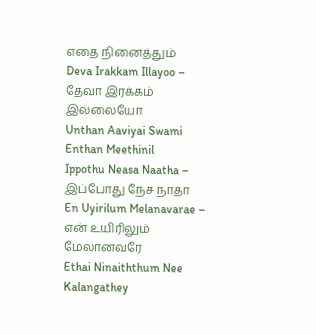எதை நினைத்தும்
Deva Irakkam Illayoo – தேவா இரக்கம் இல்லையோ
Unthan Aaviyai Swami Enthan Meethinil
Ippothu Neasa Naatha – இப்போது நேச நாதா
En Uyirilum Melanavarae – என் உயிரிலும் மேலானவரே
Ethai Ninaiththum Nee Kalangathey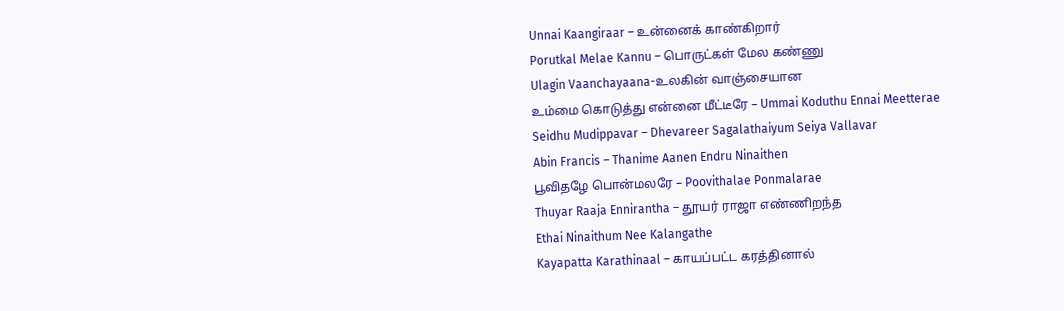Unnai Kaangiraar – உன்னைக் காண்கிறார்
Porutkal Melae Kannu – பொருட்கள் மேல கண்ணு
Ulagin Vaanchayaana-உலகின் வாஞ்சையான
உம்மை கொடுத்து என்னை மீட்டீரே – Ummai Koduthu Ennai Meetterae
Seidhu Mudippavar – Dhevareer Sagalathaiyum Seiya Vallavar
Abin Francis – Thanime Aanen Endru Ninaithen
பூவிதழே பொன்மலரே – Poovithalae Ponmalarae
Thuyar Raaja Ennirantha – தூயர் ராஜா எண்ணிறந்த
Ethai Ninaithum Nee Kalangathe
Kayapatta Karathinaal – காயப்பட்ட கரத்தினால்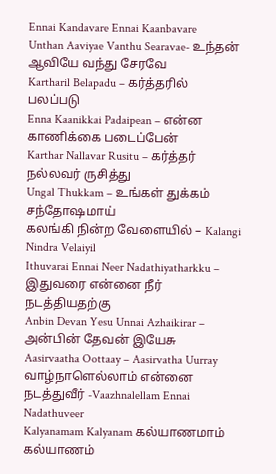Ennai Kandavare Ennai Kaanbavare
Unthan Aaviyae Vanthu Searavae- உந்தன் ஆவியே வந்து சேரவே
Kartharil Belapadu – கர்த்தரில் பலப்படு
Enna Kaanikkai Padaipean – என்ன காணிக்கை படைப்பேன்
Karthar Nallavar Rusitu – கர்த்தர் நல்லவர் ருசித்து
Ungal Thukkam – உங்கள் துக்கம் சந்தோஷமாய்
கலங்கி நின்ற வேளையில் – Kalangi Nindra Velaiyil
Ithuvarai Ennai Neer Nadathiyatharkku – இதுவரை என்னை நீர் நடத்தியதற்கு
Anbin Devan Yesu Unnai Azhaikirar – அன்பின் தேவன் இயேசு
Aasirvaatha Oottaay – Aasirvatha Uurray
வாழ்நாளெல்லாம் என்னை நடத்துவீர் -Vaazhnalellam Ennai Nadathuveer
Kalyanamam Kalyanam கல்யாணமாம் கல்யாணம்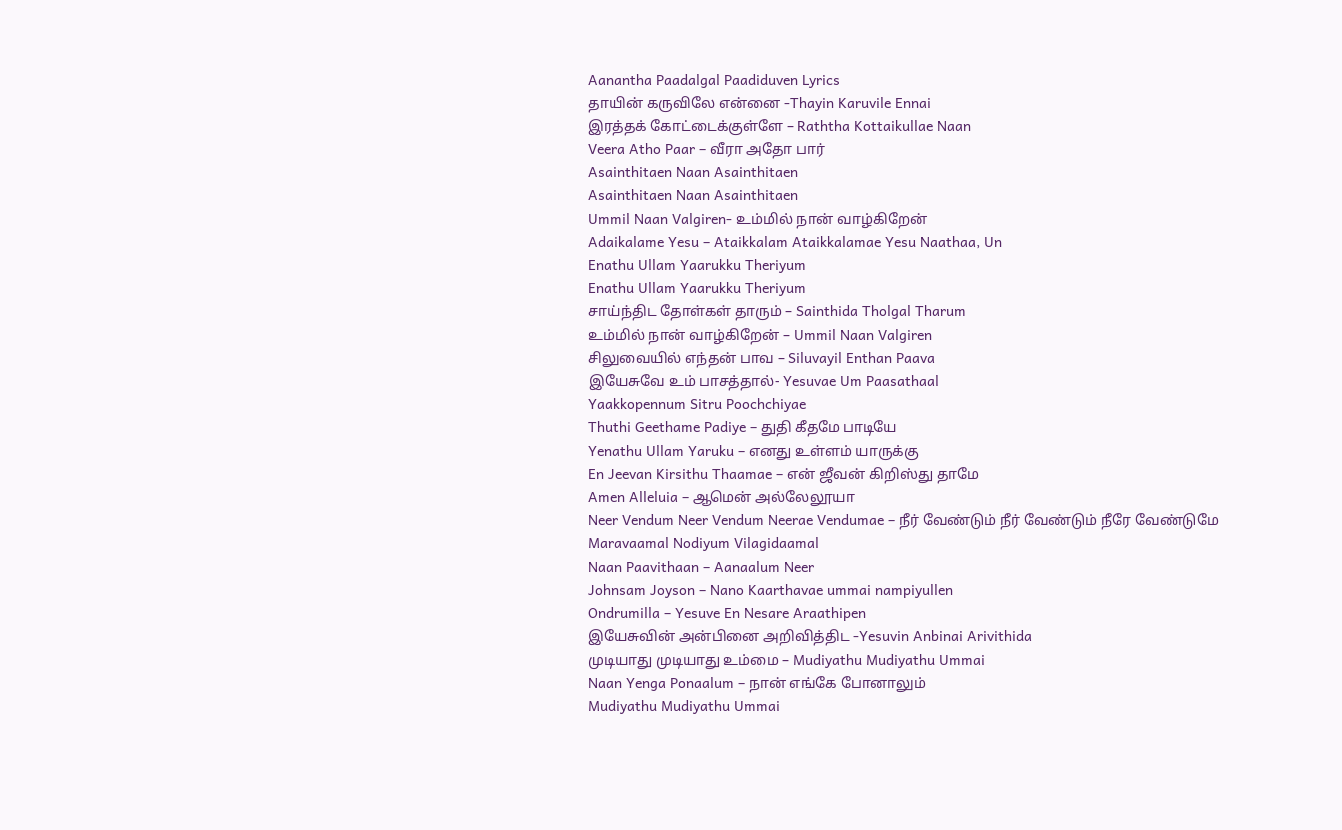Aanantha Paadalgal Paadiduven Lyrics
தாயின் கருவிலே என்னை -Thayin Karuvile Ennai
இரத்தக் கோட்டைக்குள்ளே – Raththa Kottaikullae Naan
Veera Atho Paar – வீரா அதோ பார்
Asainthitaen Naan Asainthitaen
Asainthitaen Naan Asainthitaen
Ummil Naan Valgiren- உம்மில் நான் வாழ்கிறேன்
Adaikalame Yesu – Ataikkalam Ataikkalamae Yesu Naathaa, Un
Enathu Ullam Yaarukku Theriyum
Enathu Ullam Yaarukku Theriyum
சாய்ந்திட தோள்கள் தாரும் – Sainthida Tholgal Tharum
உம்மில் நான் வாழ்கிறேன் – Ummil Naan Valgiren
சிலுவையில் எந்தன் பாவ – Siluvayil Enthan Paava
இயேசுவே உம் பாசத்தால்- Yesuvae Um Paasathaal
Yaakkopennum Sitru Poochchiyae
Thuthi Geethame Padiye – துதி கீதமே பாடியே
Yenathu Ullam Yaruku – எனது உள்ளம் யாருக்கு
En Jeevan Kirsithu Thaamae – என் ஜீவன் கிறிஸ்து தாமே
Amen Alleluia – ஆமென் அல்லேலூயா
Neer Vendum Neer Vendum Neerae Vendumae – நீர் வேண்டும் நீர் வேண்டும் நீரே வேண்டுமே
Maravaamal Nodiyum Vilagidaamal
Naan Paavithaan – Aanaalum Neer
Johnsam Joyson – Nano Kaarthavae ummai nampiyullen
Ondrumilla – Yesuve En Nesare Araathipen
இயேசுவின் அன்பினை அறிவித்திட -Yesuvin Anbinai Arivithida
முடியாது முடியாது உம்மை – Mudiyathu Mudiyathu Ummai
Naan Yenga Ponaalum – நான் எங்கே போனாலும்
Mudiyathu Mudiyathu Ummai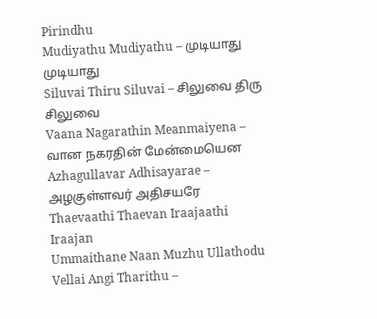Pirindhu
Mudiyathu Mudiyathu – முடியாது முடியாது
Siluvai Thiru Siluvai – சிலுவை திரு சிலுவை
Vaana Nagarathin Meanmaiyena – வான நகரதின் மேன்மையென
Azhagullavar Adhisayarae – அழகுள்ளவர் அதிசயரே
Thaevaathi Thaevan Iraajaathi Iraajan
Ummaithane Naan Muzhu Ullathodu
Vellai Angi Tharithu –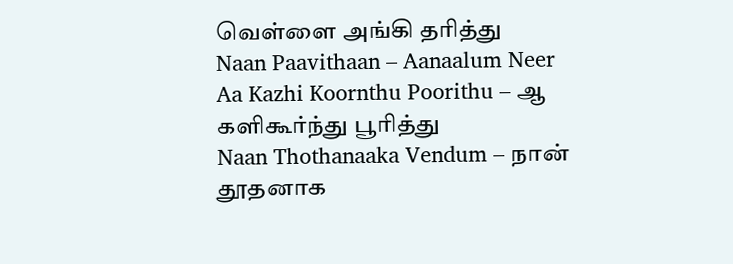வெள்ளை அங்கி தரித்து
Naan Paavithaan – Aanaalum Neer
Aa Kazhi Koornthu Poorithu – ஆ களிகூர்ந்து பூரித்து
Naan Thothanaaka Vendum – நான் தூதனாக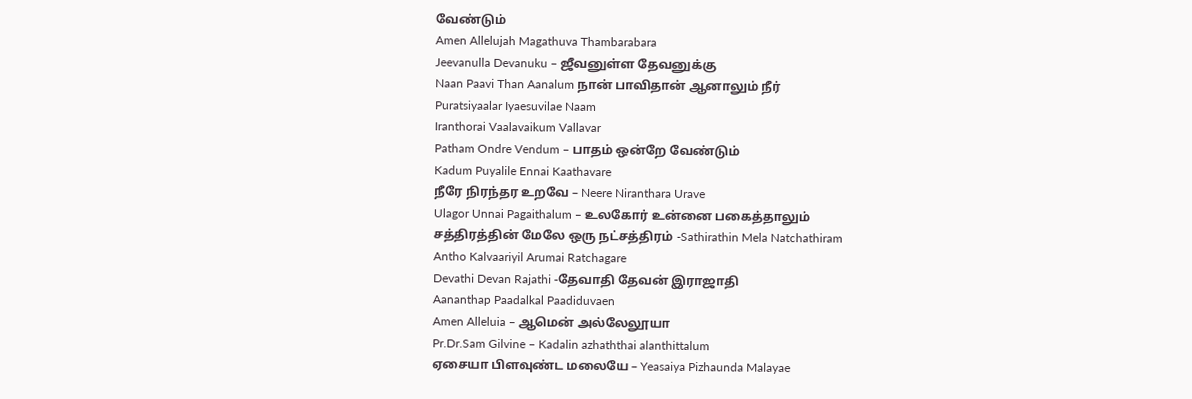வேண்டும்
Amen Allelujah Magathuva Thambarabara
Jeevanulla Devanuku – ஜீவனுள்ள தேவனுக்கு
Naan Paavi Than Aanalum நான் பாவிதான் ஆனாலும் நீர்
Puratsiyaalar Iyaesuvilae Naam
Iranthorai Vaalavaikum Vallavar
Patham Ondre Vendum – பாதம் ஒன்றே வேண்டும்
Kadum Puyalile Ennai Kaathavare
நீரே நிரந்தர உறவே – Neere Niranthara Urave
Ulagor Unnai Pagaithalum – உலகோர் உன்னை பகைத்தாலும்
சத்திரத்தின் மேலே ஒரு நட்சத்திரம் -Sathirathin Mela Natchathiram
Antho Kalvaariyil Arumai Ratchagare
Devathi Devan Rajathi -தேவாதி தேவன் இராஜாதி
Aananthap Paadalkal Paadiduvaen
Amen Alleluia – ஆமென் அல்லேலூயா
Pr.Dr.Sam Gilvine – Kadalin azhaththai alanthittalum
ஏசையா பிளவுண்ட மலையே – Yeasaiya Pizhaunda Malayae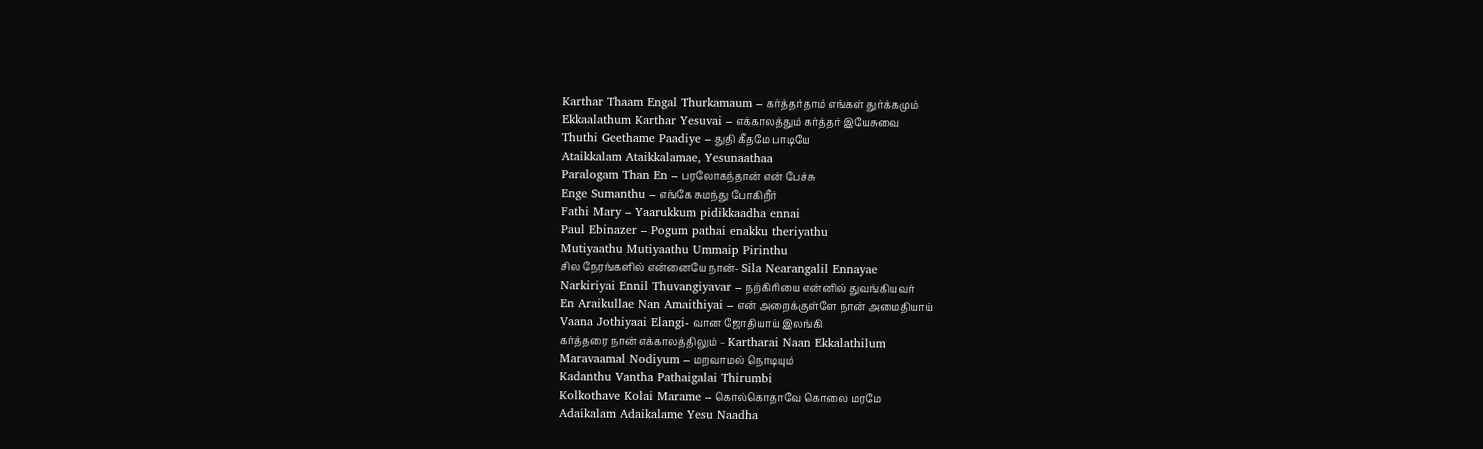Karthar Thaam Engal Thurkamaum – கர்த்தர்தாம் எங்கள் துர்க்கமும்
Ekkaalathum Karthar Yesuvai – எக்காலத்தும் கர்த்தர் இயேசுவை
Thuthi Geethame Paadiye – துதி கீதமே பாடியே
Ataikkalam Ataikkalamae, Yesunaathaa
Paralogam Than En – பரலோகந்தான் என் பேச்சு
Enge Sumanthu – எங்கே சுமந்து போகிறீர்
Fathi Mary – Yaarukkum pidikkaadha ennai
Paul Ebinazer – Pogum pathai enakku theriyathu
Mutiyaathu Mutiyaathu Ummaip Pirinthu
சில நேரங்களில் என்னையே நான்- Sila Nearangalil Ennayae
Narkiriyai Ennil Thuvangiyavar – நற்கிரியை என்னில் துவங்கியவர்
En Araikullae Nan Amaithiyai – என் அறைக்குள்ளே நான் அமைதியாய்
Vaana Jothiyaai Elangi- வான ஜோதியாய் இலங்கி
கர்த்தரை நான் எக்காலத்திலும் – Kartharai Naan Ekkalathilum
Maravaamal Nodiyum – மறவாமல் நொடியும்
Kadanthu Vantha Pathaigalai Thirumbi
Kolkothave Kolai Marame – கொல்கொதாவே கொலை மரமே
Adaikalam Adaikalame Yesu Naadha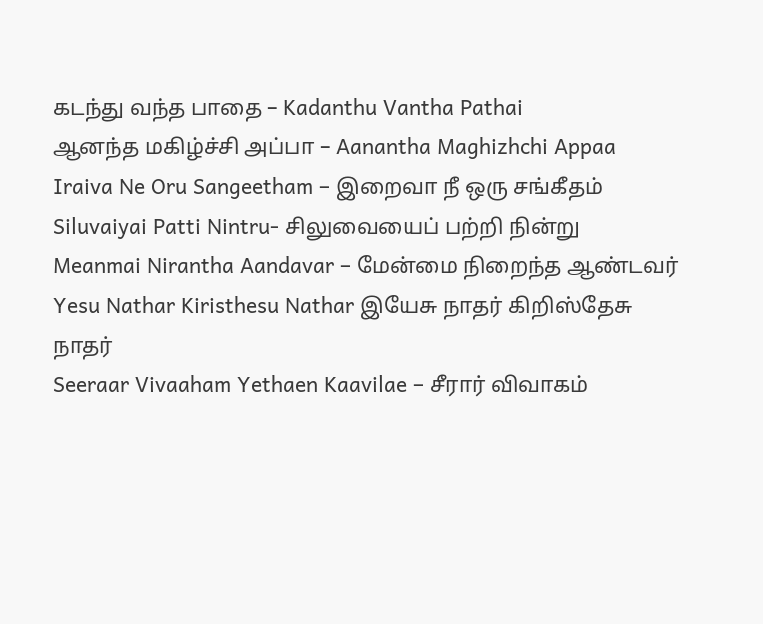கடந்து வந்த பாதை – Kadanthu Vantha Pathai
ஆனந்த மகிழ்ச்சி அப்பா – Aanantha Maghizhchi Appaa
Iraiva Ne Oru Sangeetham – இறைவா நீ ஒரு சங்கீதம்
Siluvaiyai Patti Nintru- சிலுவையைப் பற்றி நின்று
Meanmai Nirantha Aandavar – மேன்மை நிறைந்த ஆண்டவர்
Yesu Nathar Kiristhesu Nathar இயேசு நாதர் கிறிஸ்தேசு நாதர்
Seeraar Vivaaham Yethaen Kaavilae – சீரார் விவாகம்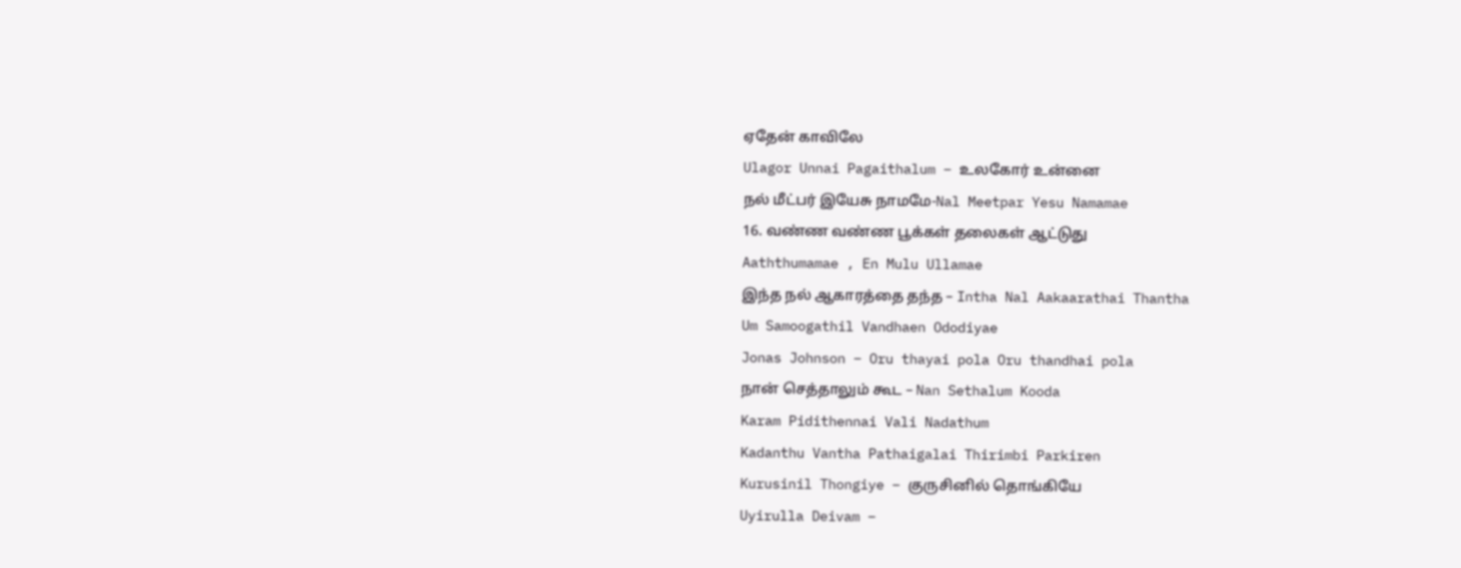ஏதேன் காவிலே
Ulagor Unnai Pagaithalum – உலகோர் உன்னை
நல் மீட்பர் இயேசு நாமமே-Nal Meetpar Yesu Namamae
16. வண்ண வண்ண பூக்கள் தலைகள் ஆட்டுது
Aaththumamae , En Mulu Ullamae
இந்த நல் ஆகாரத்தை தந்த – Intha Nal Aakaarathai Thantha
Um Samoogathil Vandhaen Ododiyae
Jonas Johnson – Oru thayai pola Oru thandhai pola
நான் செத்தாலும் கூட – Nan Sethalum Kooda
Karam Pidithennai Vali Nadathum
Kadanthu Vantha Pathaigalai Thirimbi Parkiren
Kurusinil Thongiye – குருசினில் தொங்கியே
Uyirulla Deivam –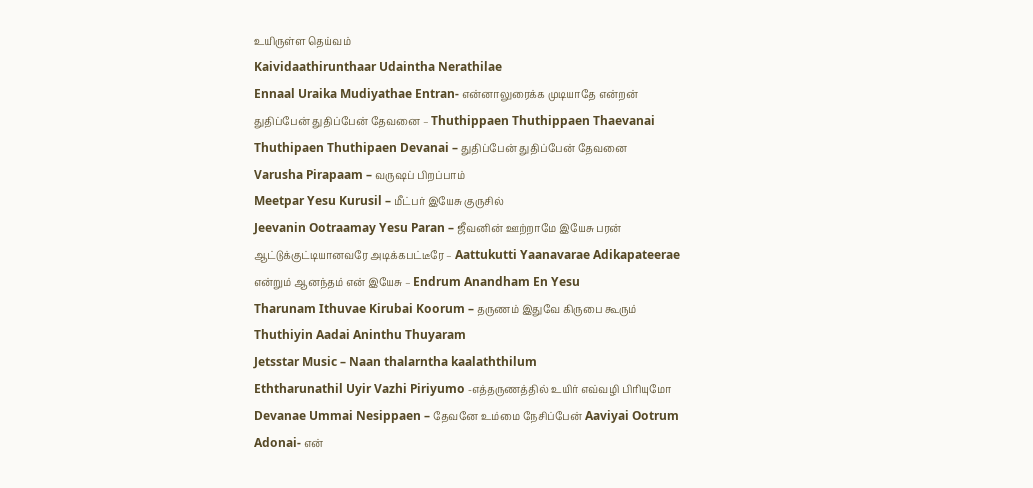உயிருள்ள தெய்வம்
Kaividaathirunthaar Udaintha Nerathilae
Ennaal Uraika Mudiyathae Entran- என்னாலுரைக்க முடியாதே என்றன்
துதிப்பேன் துதிப்பேன் தேவனை – Thuthippaen Thuthippaen Thaevanai
Thuthipaen Thuthipaen Devanai – துதிப்பேன் துதிப்பேன் தேவனை
Varusha Pirapaam – வருஷப் பிறப்பாம்
Meetpar Yesu Kurusil – மீட்பர் இயேசு குருசில்
Jeevanin Ootraamay Yesu Paran – ஜீவனின் ஊற்றாமே இயேசு பரன்
ஆட்டுக்குட்டியானவரே அடிக்கபட்டீரே – Aattukutti Yaanavarae Adikapateerae
என்றும் ஆனந்தம் என் இயேசு – Endrum Anandham En Yesu
Tharunam Ithuvae Kirubai Koorum – தருணம் இதுவே கிருபை கூரும்
Thuthiyin Aadai Aninthu Thuyaram
Jetsstar Music – Naan thalarntha kaalaththilum
Eththarunathil Uyir Vazhi Piriyumo -எத்தருணத்தில் உயிர் எவ்வழி பிரியுமோ
Devanae Ummai Nesippaen – தேவனே உம்மை நேசிப்பேன் Aaviyai Ootrum
Adonai- என்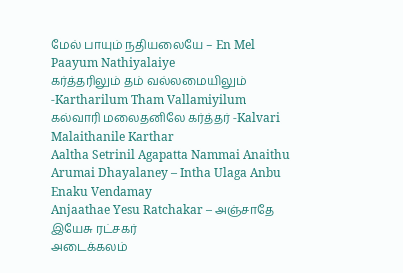மேல் பாயும் நதியலையே – En Mel Paayum Nathiyalaiye
கர்த்தரிலும் தம் வல்லமையிலும் -Kartharilum Tham Vallamiyilum
கல்வாரி மலைதனிலே கர்த்தர் -Kalvari Malaithanile Karthar
Aaltha Setrinil Agapatta Nammai Anaithu
Arumai Dhayalaney – Intha Ulaga Anbu Enaku Vendamay
Anjaathae Yesu Ratchakar – அஞ்சாதே இயேசு ரட்சகர்
அடைக்கலம்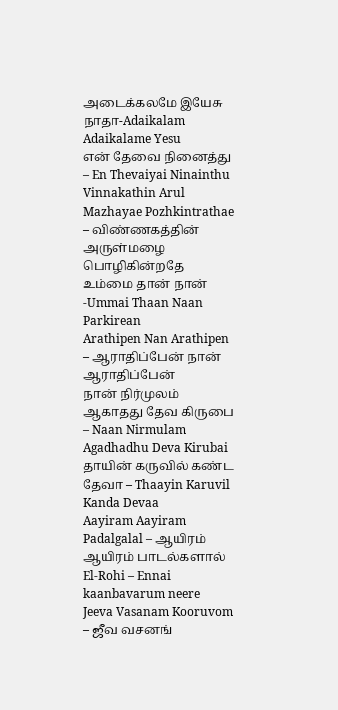அடைக்கலமே இயேசு நாதா-Adaikalam Adaikalame Yesu
என் தேவை நினைத்து – En Thevaiyai Ninainthu
Vinnakathin Arul Mazhayae Pozhkintrathae – விண்ணகத்தின் அருள்மழை பொழிகின்றதே
உம்மை தான் நான் -Ummai Thaan Naan Parkirean
Arathipen Nan Arathipen – ஆராதிப்பேன் நான் ஆராதிப்பேன்
நான் நிர்முலம் ஆகாதது தேவ கிருபை – Naan Nirmulam Agadhadhu Deva Kirubai
தாயின் கருவில் கண்ட தேவா – Thaayin Karuvil Kanda Devaa
Aayiram Aayiram Padalgalal – ஆயிரம் ஆயிரம் பாடல்களால்
El-Rohi – Ennai kaanbavarum neere
Jeeva Vasanam Kooruvom – ஜீவ வசனங்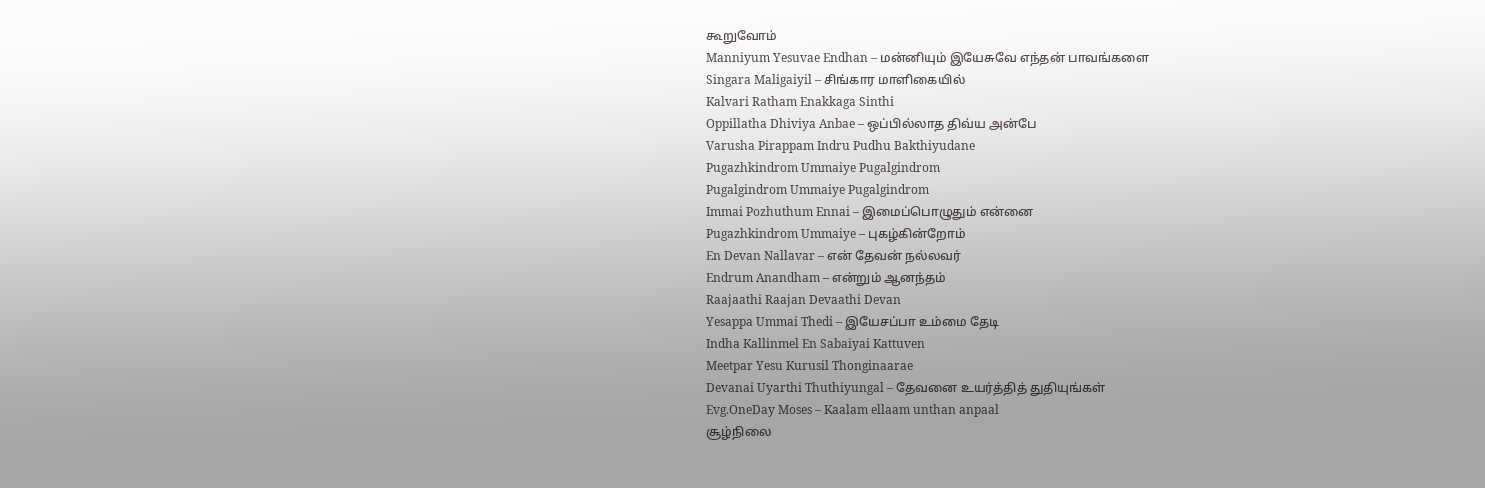கூறுவோம்
Manniyum Yesuvae Endhan – மன்னியும் இயேசுவே எந்தன் பாவங்களை
Singara Maligaiyil – சிங்கார மாளிகையில்
Kalvari Ratham Enakkaga Sinthi
Oppillatha Dhiviya Anbae – ஒப்பில்லாத திவ்ய அன்பே
Varusha Pirappam Indru Pudhu Bakthiyudane
Pugazhkindrom Ummaiye Pugalgindrom
Pugalgindrom Ummaiye Pugalgindrom
Immai Pozhuthum Ennai – இமைப்பொழுதும் என்னை
Pugazhkindrom Ummaiye – புகழ்கின்றோம்
En Devan Nallavar – என் தேவன் நல்லவர்
Endrum Anandham – என்றும் ஆனந்தம்
Raajaathi Raajan Devaathi Devan
Yesappa Ummai Thedi – இயேசப்பா உம்மை தேடி
Indha Kallinmel En Sabaiyai Kattuven
Meetpar Yesu Kurusil Thonginaarae
Devanai Uyarthi Thuthiyungal – தேவனை உயர்த்தித் துதியுங்கள்
Evg.OneDay Moses – Kaalam ellaam unthan anpaal
சூழ்நிலை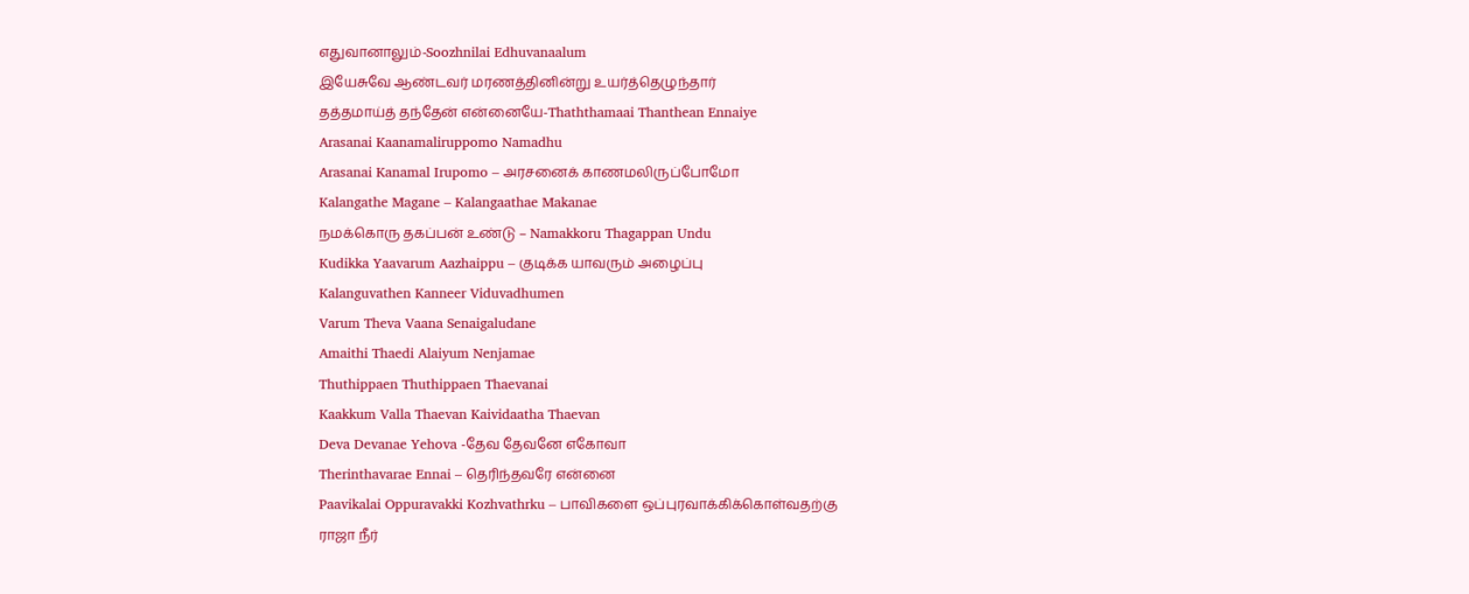எதுவானாலும்-Soozhnilai Edhuvanaalum
இயேசுவே ஆண்டவர் மரணத்தினின்று உயர்த்தெழுந்தார்
தத்தமாய்த் தந்தேன் என்னையே-Thaththamaai Thanthean Ennaiye
Arasanai Kaanamaliruppomo Namadhu
Arasanai Kanamal Irupomo – அரசனைக் காணமலிருப்போமோ
Kalangathe Magane – Kalangaathae Makanae
நமக்கொரு தகப்பன் உண்டு – Namakkoru Thagappan Undu
Kudikka Yaavarum Aazhaippu – குடிக்க யாவரும் அழைப்பு
Kalanguvathen Kanneer Viduvadhumen
Varum Theva Vaana Senaigaludane
Amaithi Thaedi Alaiyum Nenjamae
Thuthippaen Thuthippaen Thaevanai
Kaakkum Valla Thaevan Kaividaatha Thaevan
Deva Devanae Yehova -தேவ தேவனே எகோவா
Therinthavarae Ennai – தெரிந்தவரே என்னை
Paavikalai Oppuravakki Kozhvathrku – பாவிகளை ஒப்புரவாக்கிக்கொள்வதற்கு
ராஜா நீர்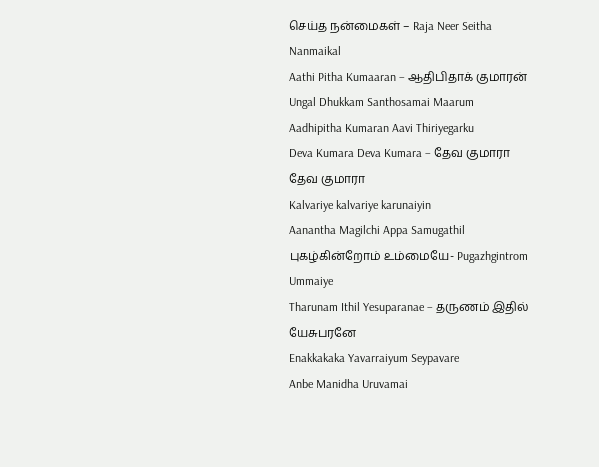செய்த நன்மைகள் – Raja Neer Seitha Nanmaikal
Aathi Pitha Kumaaran – ஆதிபிதாக் குமாரன்
Ungal Dhukkam Santhosamai Maarum
Aadhipitha Kumaran Aavi Thiriyegarku
Deva Kumara Deva Kumara – தேவ குமாரா தேவ குமாரா
Kalvariye kalvariye karunaiyin
Aanantha Magilchi Appa Samugathil
புகழ்கின்றோம் உம்மையே- Pugazhgintrom Ummaiye
Tharunam Ithil Yesuparanae – தருணம் இதில் யேசுபரனே
Enakkakaka Yavarraiyum Seypavare
Anbe Manidha Uruvamai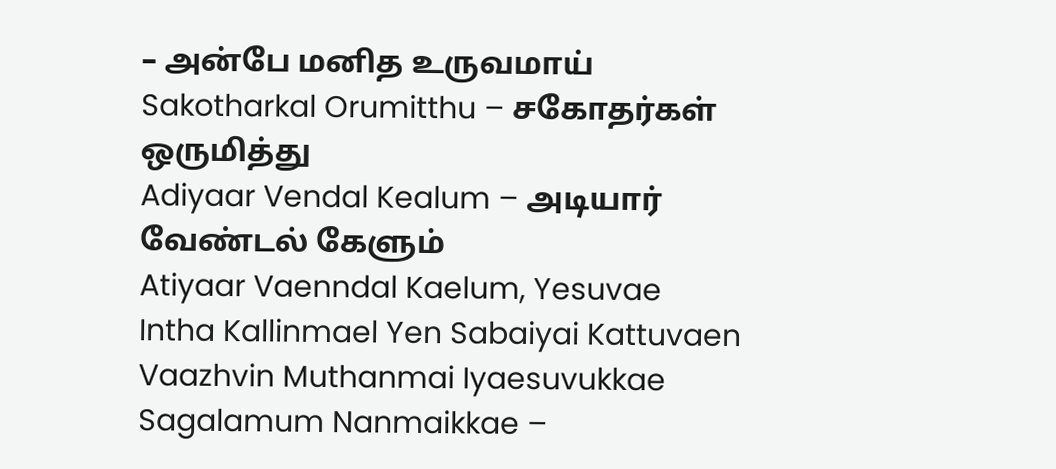– அன்பே மனித உருவமாய்
Sakotharkal Orumitthu – சகோதர்கள் ஒருமித்து
Adiyaar Vendal Kealum – அடியார் வேண்டல் கேளும்
Atiyaar Vaenndal Kaelum, Yesuvae
Intha Kallinmael Yen Sabaiyai Kattuvaen
Vaazhvin Muthanmai Iyaesuvukkae
Sagalamum Nanmaikkae –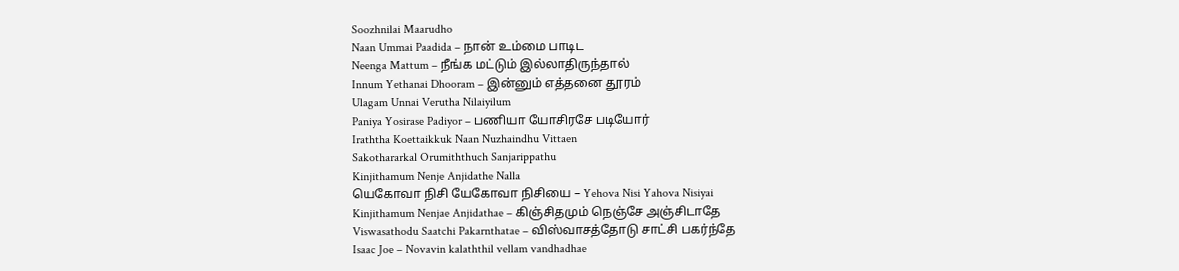Soozhnilai Maarudho
Naan Ummai Paadida – நான் உம்மை பாடிட
Neenga Mattum – நீங்க மட்டும் இல்லாதிருந்தால்
Innum Yethanai Dhooram – இன்னும் எத்தனை தூரம்
Ulagam Unnai Verutha Nilaiyilum
Paniya Yosirase Padiyor – பணியா யோசிரசே படியோர்
Iraththa Koettaikkuk Naan Nuzhaindhu Vittaen
Sakothararkal Orumiththuch Sanjarippathu
Kinjithamum Nenje Anjidathe Nalla
யெகோவா நிசி யேகோவா நிசியை – Yehova Nisi Yahova Nisiyai
Kinjithamum Nenjae Anjidathae – கிஞ்சிதமும் நெஞ்சே அஞ்சிடாதே
Viswasathodu Saatchi Pakarnthatae – விஸ்வாசத்தோடு சாட்சி பகர்ந்தே
Isaac Joe – Novavin kalaththil vellam vandhadhae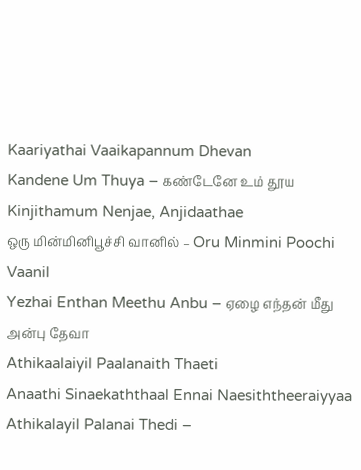Kaariyathai Vaaikapannum Dhevan
Kandene Um Thuya – கண்டேனே உம் தூய
Kinjithamum Nenjae, Anjidaathae
ஒரு மின்மினிபூச்சி வானில் – Oru Minmini Poochi Vaanil
Yezhai Enthan Meethu Anbu – ஏழை எந்தன் மீது அன்பு தேவா
Athikaalaiyil Paalanaith Thaeti
Anaathi Sinaekaththaal Ennai Naesiththeeraiyyaa
Athikalayil Palanai Thedi –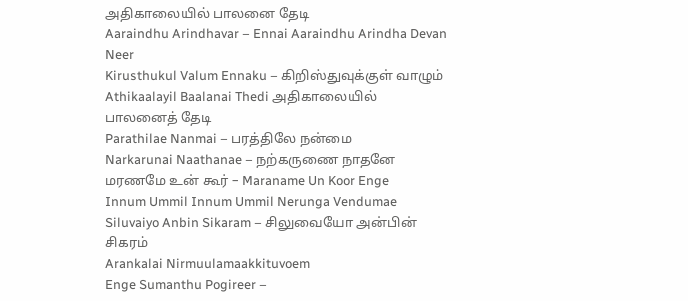அதிகாலையில் பாலனை தேடி
Aaraindhu Arindhavar – Ennai Aaraindhu Arindha Devan Neer
Kirusthukul Valum Ennaku – கிறிஸ்துவுக்குள் வாழும்
Athikaalayil Baalanai Thedi அதிகாலையில் பாலனைத் தேடி
Parathilae Nanmai – பரத்திலே நன்மை
Narkarunai Naathanae – நற்கருணை நாதனே
மரணமே உன் கூர் – Maraname Un Koor Enge
Innum Ummil Innum Ummil Nerunga Vendumae
Siluvaiyo Anbin Sikaram – சிலுவையோ அன்பின் சிகரம்
Arankalai Nirmuulamaakkituvoem
Enge Sumanthu Pogireer –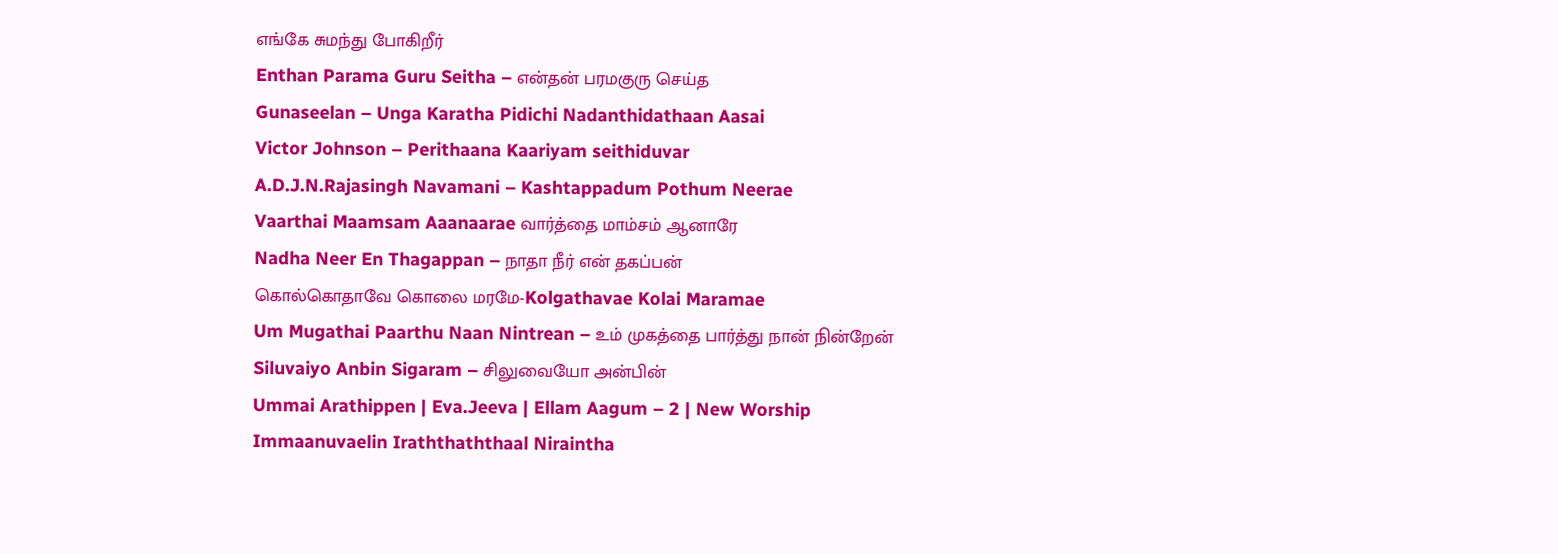எங்கே சுமந்து போகிறீர்
Enthan Parama Guru Seitha – என்தன் பரமகுரு செய்த
Gunaseelan – Unga Karatha Pidichi Nadanthidathaan Aasai
Victor Johnson – Perithaana Kaariyam seithiduvar
A.D.J.N.Rajasingh Navamani – Kashtappadum Pothum Neerae
Vaarthai Maamsam Aaanaarae வார்த்தை மாம்சம் ஆனாரே
Nadha Neer En Thagappan – நாதா நீர் என் தகப்பன்
கொல்கொதாவே கொலை மரமே-Kolgathavae Kolai Maramae
Um Mugathai Paarthu Naan Nintrean – உம் முகத்தை பார்த்து நான் நின்றேன்
Siluvaiyo Anbin Sigaram – சிலுவையோ அன்பின்
Ummai Arathippen | Eva.Jeeva | Ellam Aagum – 2 | New Worship
Immaanuvaelin Iraththaththaal Niraintha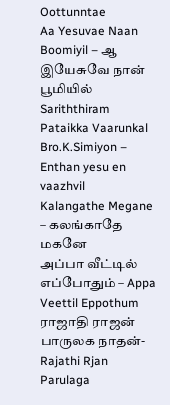Oottunntae
Aa Yesuvae Naan Boomiyil – ஆ இயேசுவே நான் பூமியில்
Sariththiram Pataikka Vaarunkal
Bro.K.Simiyon – Enthan yesu en vaazhvil
Kalangathe Megane – கலங்காதே மகனே
அப்பா வீட்டில் எப்போதும் – Appa Veettil Eppothum
ராஜாதி ராஜன் பாருலக நாதன்- Rajathi Rjan Parulaga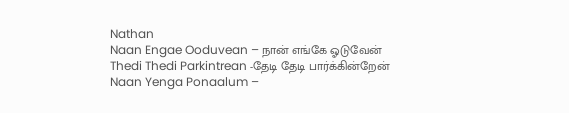Nathan
Naan Engae Ooduvean – நான் எங்கே ஓடுவேன்
Thedi Thedi Parkintrean -தேடி தேடி பார்க்கின்றேன்
Naan Yenga Ponaalum –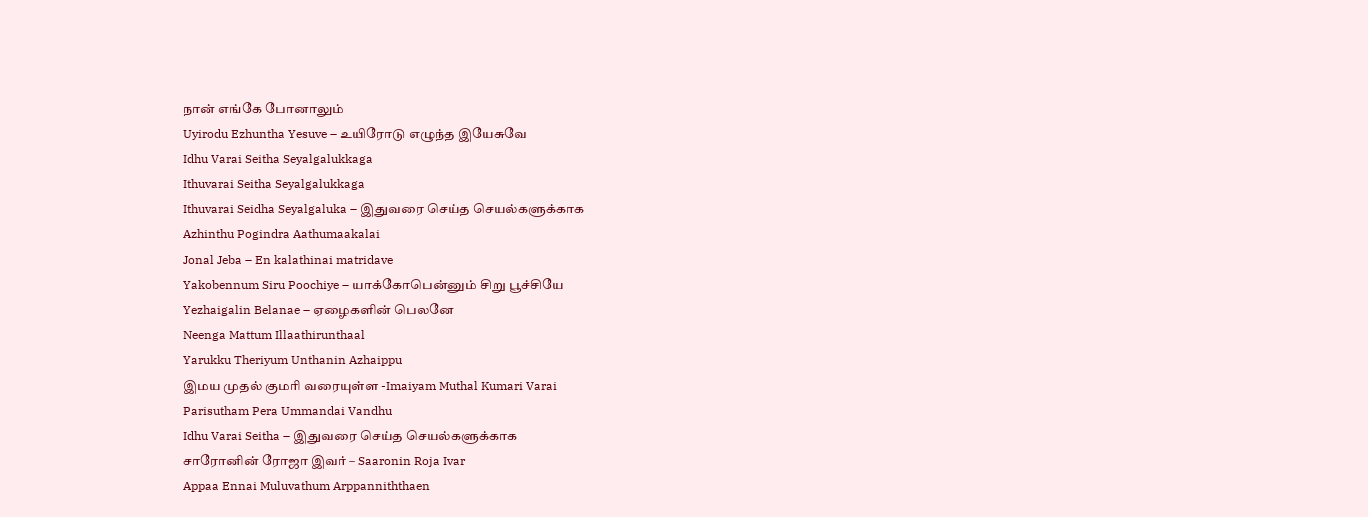நான் எங்கே போனாலும்
Uyirodu Ezhuntha Yesuve – உயிரோடு எழுந்த இயேசுவே
Idhu Varai Seitha Seyalgalukkaga
Ithuvarai Seitha Seyalgalukkaga
Ithuvarai Seidha Seyalgaluka – இதுவரை செய்த செயல்களுக்காக
Azhinthu Pogindra Aathumaakalai
Jonal Jeba – En kalathinai matridave
Yakobennum Siru Poochiye – யாக்கோபென்னும் சிறு பூச்சியே
Yezhaigalin Belanae – ஏழைகளின் பெலனே
Neenga Mattum Illaathirunthaal
Yarukku Theriyum Unthanin Azhaippu
இமய முதல் குமரி வரையுள்ள -Imaiyam Muthal Kumari Varai
Parisutham Pera Ummandai Vandhu
Idhu Varai Seitha – இதுவரை செய்த செயல்களுக்காக
சாரோனின் ரோஜா இவர் – Saaronin Roja Ivar
Appaa Ennai Muluvathum Arppanniththaen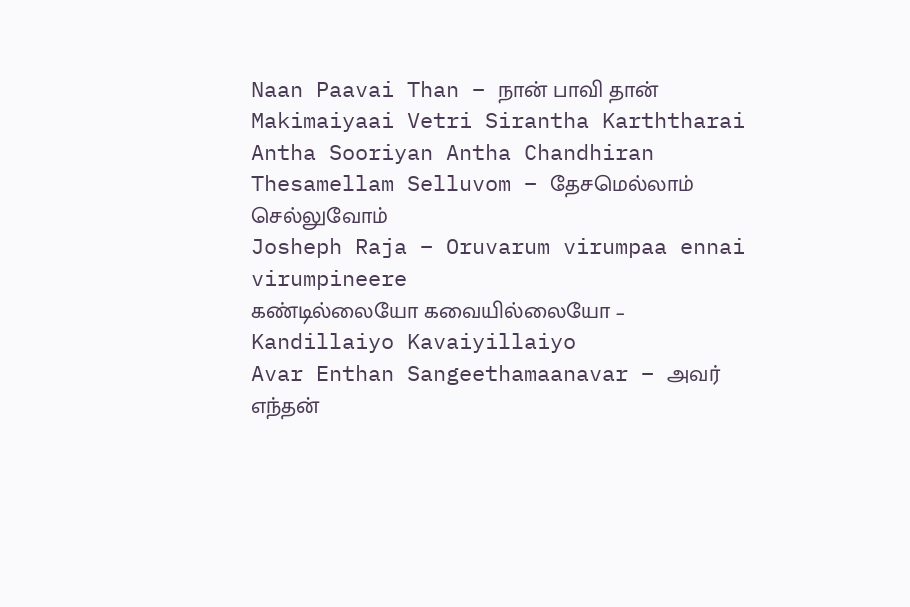Naan Paavai Than – நான் பாவி தான்
Makimaiyaai Vetri Sirantha Karththarai
Antha Sooriyan Antha Chandhiran
Thesamellam Selluvom – தேசமெல்லாம் செல்லுவோம்
Josheph Raja – Oruvarum virumpaa ennai virumpineere
கண்டில்லையோ கவையில்லையோ – Kandillaiyo Kavaiyillaiyo
Avar Enthan Sangeethamaanavar – அவர் எந்தன்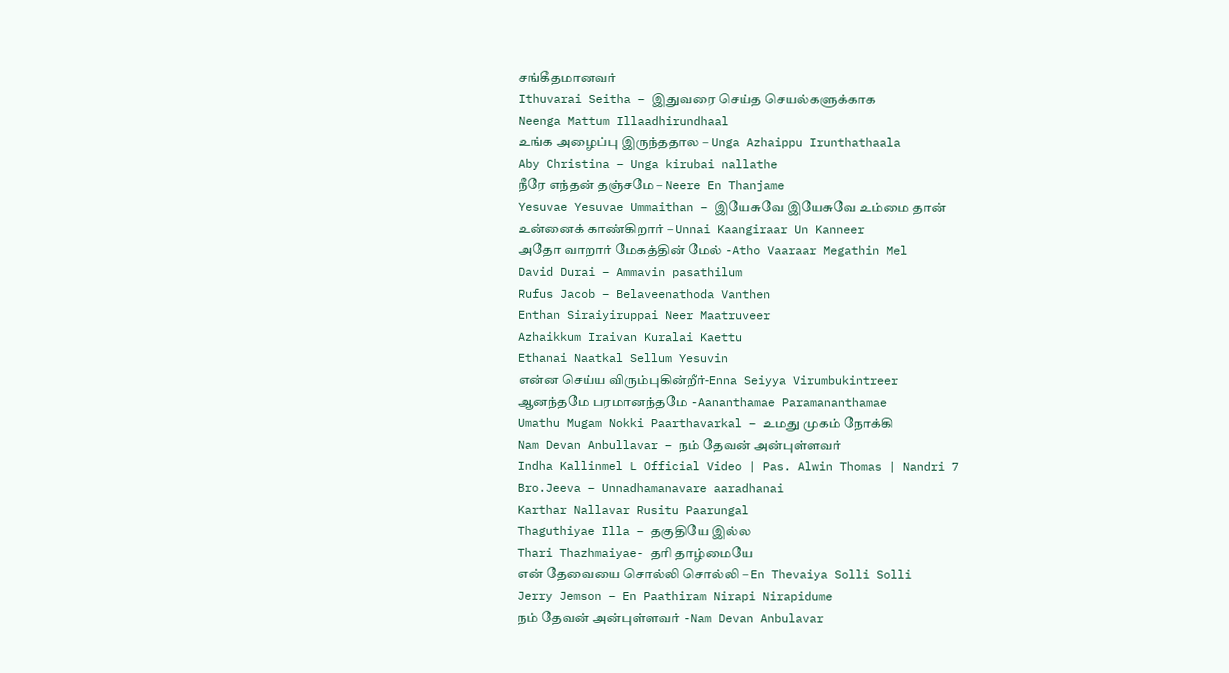சங்கீதமானவர்
Ithuvarai Seitha – இதுவரை செய்த செயல்களுக்காக
Neenga Mattum Illaadhirundhaal
உங்க அழைப்பு இருந்ததால – Unga Azhaippu Irunthathaala
Aby Christina – Unga kirubai nallathe
நீரே எந்தன் தஞ்சமே – Neere En Thanjame
Yesuvae Yesuvae Ummaithan – இயேசுவே இயேசுவே உம்மை தான்
உன்னைக் காண்கிறார் – Unnai Kaangiraar Un Kanneer
அதோ வாறார் மேகத்தின் மேல் -Atho Vaaraar Megathin Mel
David Durai – Ammavin pasathilum
Rufus Jacob – Belaveenathoda Vanthen
Enthan Siraiyiruppai Neer Maatruveer
Azhaikkum Iraivan Kuralai Kaettu
Ethanai Naatkal Sellum Yesuvin
என்ன செய்ய விரும்புகின்றீர்-Enna Seiyya Virumbukintreer
ஆனந்தமே பரமானந்தமே -Aananthamae Paramananthamae
Umathu Mugam Nokki Paarthavarkal – உமது முகம் நோக்கி
Nam Devan Anbullavar – நம் தேவன் அன்புள்ளவர்
Indha Kallinmel L Official Video | Pas. Alwin Thomas | Nandri 7
Bro.Jeeva – Unnadhamanavare aaradhanai
Karthar Nallavar Rusitu Paarungal
Thaguthiyae Illa – தகுதியே இல்ல
Thari Thazhmaiyae- தரி தாழ்மையே
என் தேவையை சொல்லி சொல்லி – En Thevaiya Solli Solli
Jerry Jemson – En Paathiram Nirapi Nirapidume
நம் தேவன் அன்புள்ளவர் -Nam Devan Anbulavar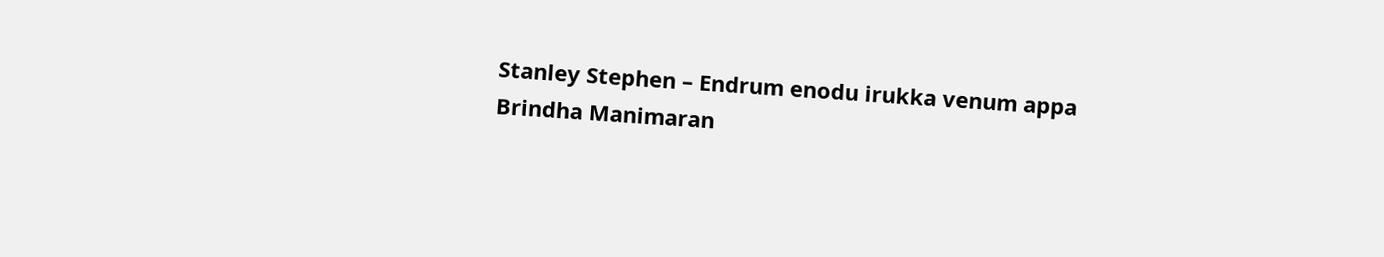Stanley Stephen – Endrum enodu irukka venum appa
Brindha Manimaran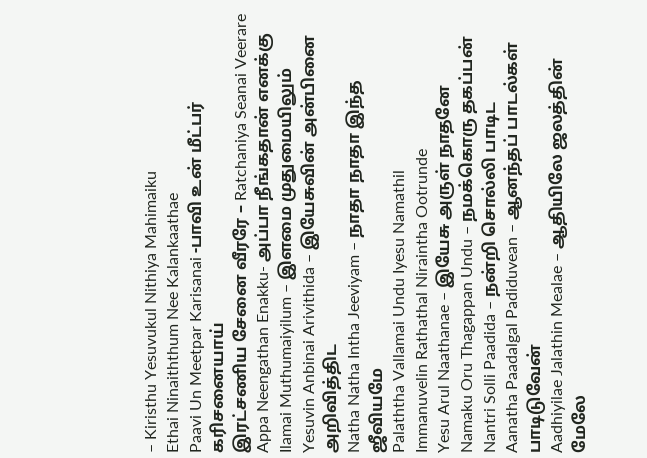– Kiristhu Yesuvukul Nithiya Mahimaiku
Ethai Ninaiththum Nee Kalankaathae
Paavi Un Meetpar Karisanai -பாவி உன் மீட்பர் கரிசனையாய்
இரட்சணிய சேனை வீரரே – Ratchaniya Seanai Veerare
Appa Neengathan Enakku- அப்பா நீங்கதான் எனக்கு
Ilamai Muthumaiyilum – இளமை முதுமையிலும்
Yesuvin Anbinai Arivithida – இயேசுவின் அன்பினை அறிவித்திட
Natha Natha Intha Jeeviyam – நாதா நாதா இந்த ஜீவியமே
Palaththa Vallamai Undu Iyesu Namathil
Immanuvelin Rathathal Niraintha Ootrunde
Yesu Arul Naathanae – இயேசு அருள் நாதனே
Namaku Oru Thagappan Undu – நமக்கொரு தகப்பன்
Nantri Solli Paadida – நன்றி சொல்லி பாடிட
Aanatha Paadalgal Padiduvean – ஆனந்தப் பாடல்கள் பாடிடுவேன்
Aadhiyilae Jalathin Mealae – ஆதியிலே ஜலத்தின் மேலே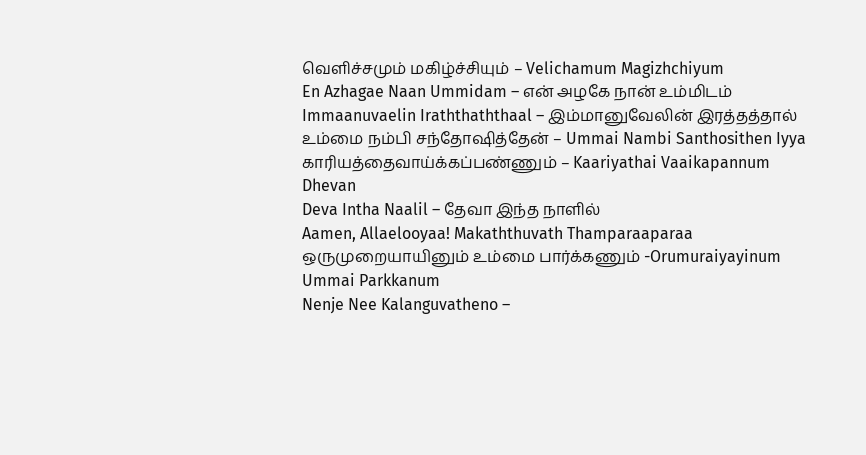வெளிச்சமும் மகிழ்ச்சியும் – Velichamum Magizhchiyum
En Azhagae Naan Ummidam – என் அழகே நான் உம்மிடம்
Immaanuvaelin Iraththaththaal – இம்மானுவேலின் இரத்தத்தால்
உம்மை நம்பி சந்தோஷித்தேன் – Ummai Nambi Santhosithen Iyya
காரியத்தைவாய்க்கப்பண்ணும் – Kaariyathai Vaaikapannum Dhevan
Deva Intha Naalil – தேவா இந்த நாளில்
Aamen, Allaelooyaa! Makaththuvath Thamparaaparaa
ஒருமுறையாயினும் உம்மை பார்க்கணும் -Orumuraiyayinum Ummai Parkkanum
Nenje Nee Kalanguvatheno –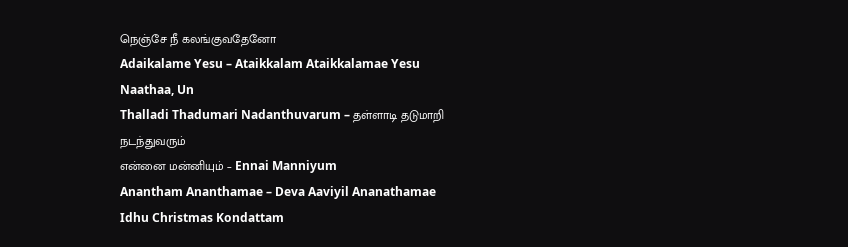நெஞ்சே நீ கலங்குவதேனோ
Adaikalame Yesu – Ataikkalam Ataikkalamae Yesu Naathaa, Un
Thalladi Thadumari Nadanthuvarum – தள்ளாடி தடுமாறி நடந்துவரும்
என்னை மன்னியும் – Ennai Manniyum
Anantham Ananthamae – Deva Aaviyil Ananathamae
Idhu Christmas Kondattam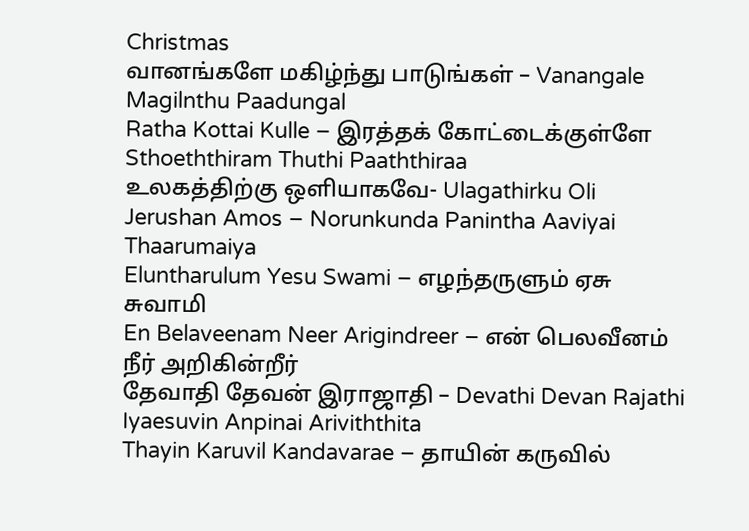Christmas
வானங்களே மகிழ்ந்து பாடுங்கள் – Vanangale Magilnthu Paadungal
Ratha Kottai Kulle – இரத்தக் கோட்டைக்குள்ளே
Sthoeththiram Thuthi Paaththiraa
உலகத்திற்கு ஒளியாகவே- Ulagathirku Oli
Jerushan Amos – Norunkunda Panintha Aaviyai Thaarumaiya
Eluntharulum Yesu Swami – எழந்தருளும் ஏசு சுவாமி
En Belaveenam Neer Arigindreer – என் பெலவீனம் நீர் அறிகின்றீர்
தேவாதி தேவன் இராஜாதி – Devathi Devan Rajathi
Iyaesuvin Anpinai Ariviththita
Thayin Karuvil Kandavarae – தாயின் கருவில்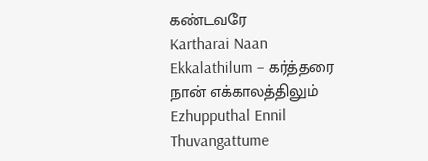கண்டவரே
Kartharai Naan Ekkalathilum – கர்த்தரை நான் எக்காலத்திலும்
Ezhupputhal Ennil Thuvangattume